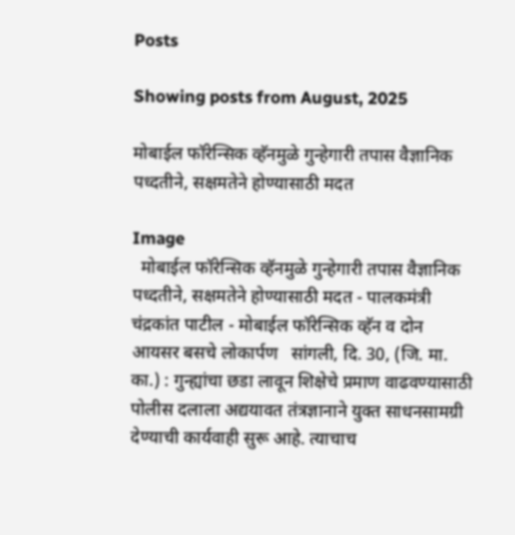Posts

Showing posts from August, 2025

मोबाईल फॉरेन्सिक व्हॅनमुळे गुन्हेगारी तपास वैज्ञानिक पध्दतीने, सक्षमतेने होण्यासाठी मदत

Image
  मोबाईल फॉरेन्सिक व्हॅनमुळे गुन्हेगारी तपास वैज्ञानिक पध्दतीने, सक्षमतेने होण्यासाठी मदत - पालकमंत्री चंद्रकांत पाटील - मोबाईल फॉरेन्सिक व्हॅन व दोन आयसर बसचे लोकार्पण   सांगली, दि. 30, (जि. मा. का.) : गुन्ह्यांचा छडा लावून शिक्षेचे प्रमाण वाढवण्यासाठी पोलीस दलाला अद्ययावत तंत्रज्ञानाने युक्त साधनसामग्री देण्याची कार्यवाही सुरू आहे. त्याचाच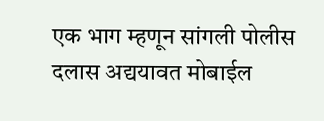एक भाग म्हणून सांगली पोलीस दलास अद्ययावत मोबाईल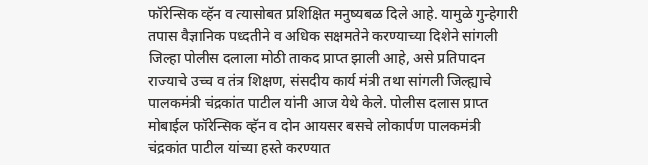फॉरेन्सिक व्हॅन व त्यासोबत प्रशिक्षित मनुष्यबळ दिले आहे. यामुळे गुन्हेगारी तपास वैज्ञानिक पध्दतीने व अधिक सक्षमतेने करण्याच्या दिशेने सांगली जिल्हा पोलीस दलाला मोठी ताकद प्राप्त झाली आहे, असे प्रतिपादन राज्याचे उच्च व तंत्र शिक्षण, संसदीय कार्य मंत्री तथा सांगली जिल्ह्याचे पालकमंत्री चंद्रकांत पाटील यांनी आज येथे केले. पोलीस दलास प्राप्त मोबाईल फॉरेन्सिक व्हॅन व दोन आयसर बसचे लोकार्पण पालकमंत्री चंद्रकांत पाटील यांच्या हस्ते करण्यात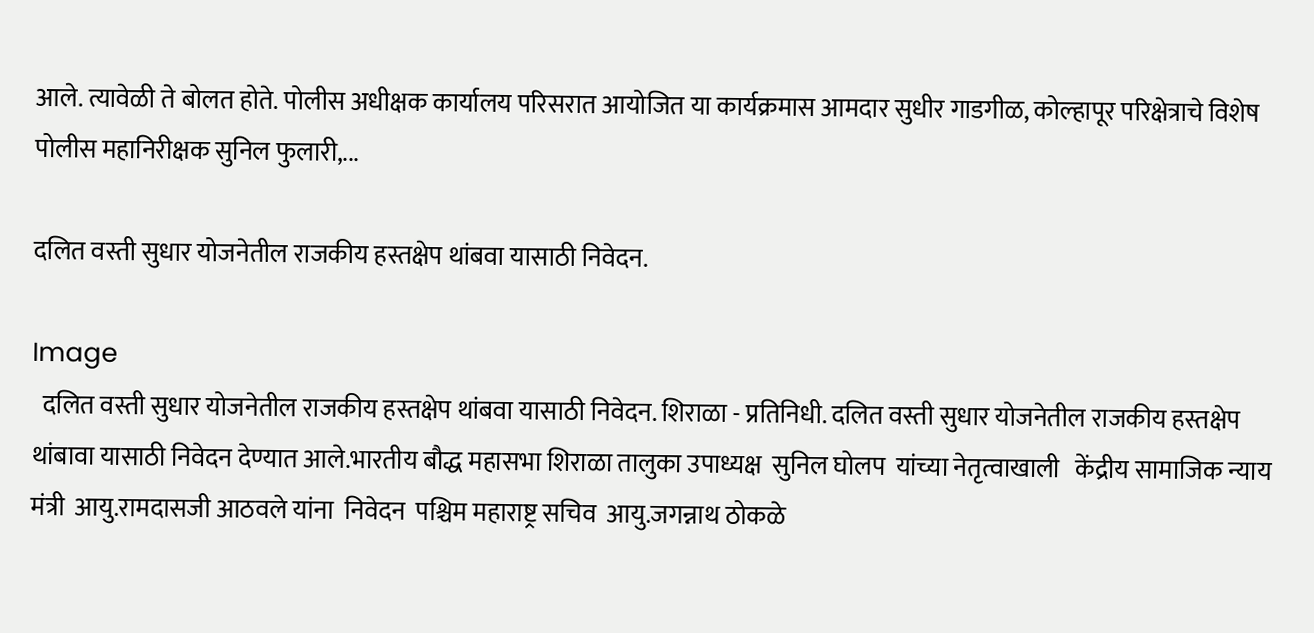आले. त्यावेळी ते बोलत होते. पोलीस अधीक्षक कार्यालय परिसरात आयोजित या कार्यक्रमास आमदार सुधीर गाडगीळ, कोल्हापूर परिक्षेत्राचे विशेष पोलीस महानिरीक्षक सुनिल फुलारी,...

दलित वस्ती सुधार योजनेतील राजकीय हस्तक्षेप थांबवा यासाठी निवेदन.

Image
  दलित वस्ती सुधार योजनेतील राजकीय हस्तक्षेप थांबवा यासाठी निवेदन. शिराळा - प्रतिनिधी. दलित वस्ती सुधार योजनेतील राजकीय हस्तक्षेप थांबावा यासाठी निवेदन देण्यात आले.भारतीय बौद्ध महासभा शिराळा तालुका उपाध्यक्ष  सुनिल घोलप  यांच्या नेतृत्वाखाली   केंद्रीय सामाजिक न्याय मंत्री  आयु.रामदासजी आठवले यांना  निवेदन  पश्चिम महाराष्ट्र सचिव  आयु.जगन्नाथ ठोकळे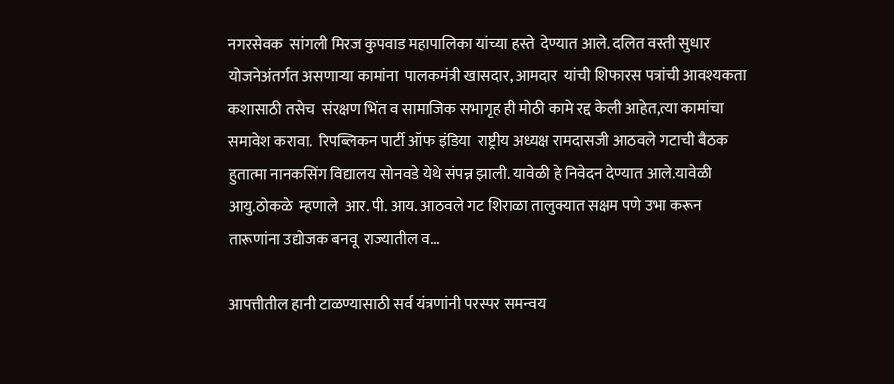नगरसेवक  सांगली मिरज कुपवाड महापालिका यांच्या हस्ते  देण्यात आले. दलित वस्ती सुधार योजनेअंतर्गत असणाऱ्या कामांना  पालकमंत्री खासदार, आमदार  यांची शिफारस पत्रांची आवश्यकता कशासाठी तसेच  संरक्षण भिंत व सामाजिक सभागृह ही मोठी कामे रद्द केली आहेत,त्या कामांचा समावेश करावा.  रिपब्लिकन पार्टी ऑफ इंडिया  राष्ट्रीय अध्यक्ष रामदासजी आठवले गटाची बैठक  हुतात्मा नानकसिंग विद्यालय सोनवडे येथे संपन्न झाली. यावेळी हे निवेदन देण्यात आले.यावेळी  आयु.ठोकळे  म्हणाले  आर. पी. आय. आठवले गट शिराळा तालुक्यात सक्षम पणे उभा करून तारूणांना उद्योजक बनवू  राज्यातील व...

आपत्तीतील हानी टाळण्यासाठी सर्व यंत्रणांनी परस्पर समन्वय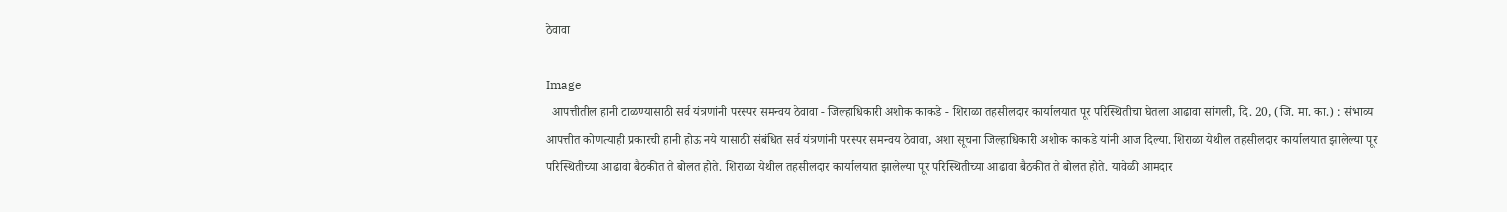ठेवावा

Image
  आपत्तीतील हानी टाळण्यासाठी सर्व यंत्रणांनी परस्पर समन्वय ठेवावा - जिल्हाधिकारी अशोक काकडे - शिराळा तहसीलदार कार्यालयात पूर परिस्थितीचा घेतला आढावा सांगली, दि. 20, (जि. मा. का.) : संभाव्य आपत्तीत कोणत्याही प्रकारची हानी होऊ नये यासाठी संबंधित सर्व यंत्रणांनी परस्पर समन्वय ठेवावा, अशा सूचना जिल्हाधिकारी अशोक काकडे यांनी आज दिल्या. शिराळा येथील तहसीलदार कार्यालयात झालेल्या पूर परिस्थितीच्या आढावा बैठकीत ते बोलत होते. शिराळा येथील तहसीलदार कार्यालयात झालेल्या पूर परिस्थितीच्या आढावा बैठकीत ते बोलत होते. यावेळी आमदार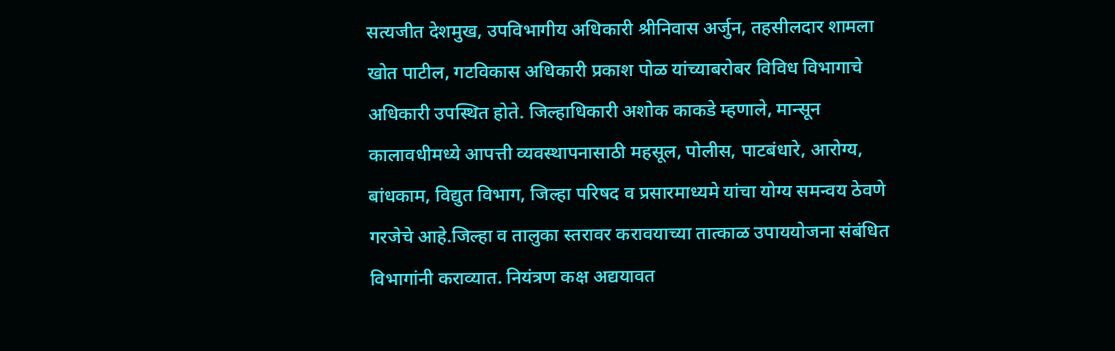सत्यजीत देशमुख, उपविभागीय अधिकारी श्रीनिवास अर्जुन, तहसीलदार शामला खोत पाटील, गटविकास अधिकारी प्रकाश पोळ यांच्याबरोबर विविध विभागाचे अधिकारी उपस्थित होते. जिल्हाधिकारी अशोक काकडे म्हणाले, मान्सून कालावधीमध्ये आपत्ती व्यवस्थापनासाठी महसूल, पोलीस, पाटबंधारे, आरोग्य, बांधकाम, विद्युत विभाग, जिल्हा परिषद व प्रसारमाध्यमे यांचा योग्य समन्वय ठेवणे गरजेचे आहे.जिल्हा व तालुका स्तरावर करावयाच्या तात्काळ उपाययोजना संबंधित विभागांनी कराव्यात. नियंत्रण कक्ष अद्ययावत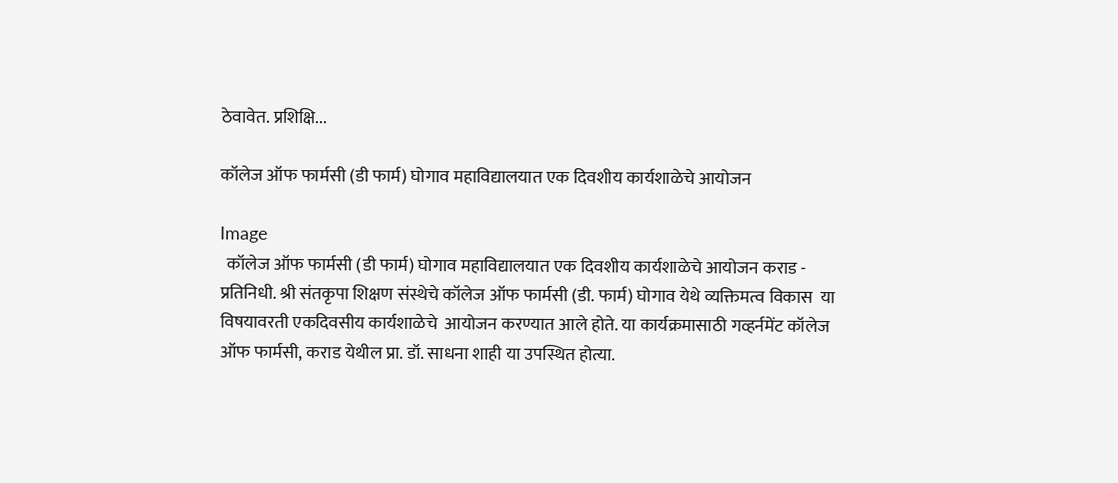ठेवावेत. प्रशिक्षि...

कॉलेज ऑफ फार्मसी (डी फार्म) घोगाव महाविद्यालयात एक दिवशीय कार्यशाळेचे आयोजन

Image
  कॉलेज ऑफ फार्मसी (डी फार्म) घोगाव महाविद्यालयात एक दिवशीय कार्यशाळेचे आयोजन कराड - प्रतिनिधी. श्री संतकृपा शिक्षण संस्थेचे कॉलेज ऑफ फार्मसी (डी. फार्म) घोगाव येथे व्यक्तिमत्व विकास  या  विषयावरती एकदिवसीय कार्यशाळेचे  आयोजन करण्यात आले होते. या कार्यक्रमासाठी गव्हर्नमेंट कॉलेज ऑफ फार्मसी, कराड येथील प्रा. डॉ. साधना शाही या उपस्थित होत्या.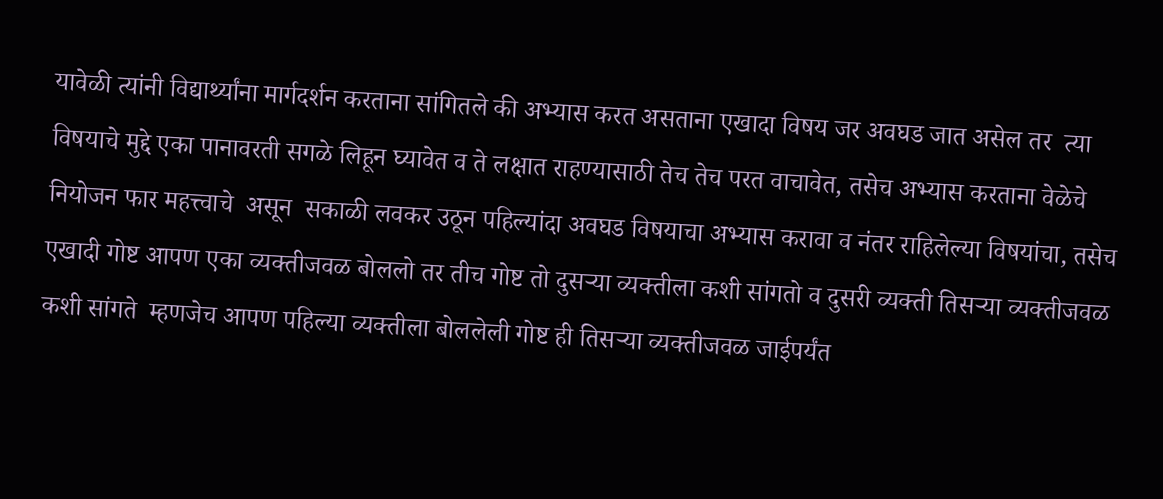यावेळी त्यांनी विद्यार्थ्यांना मार्गदर्शन करताना सांगितले की अभ्यास करत असताना एखादा विषय जर अवघड जात असेल तर  त्या विषयाचे मुद्दे एका पानावरती सगळे लिहून घ्यावेत व ते लक्षात राहण्यासाठी तेच तेच परत वाचावेत, तसेच अभ्यास करताना वेळेचे नियोजन फार महत्त्वाचे  असून  सकाळी लवकर उठून पहिल्यांदा अवघड विषयाचा अभ्यास करावा व नंतर राहिलेल्या विषयांचा, तसेच एखादी गोष्ट आपण एका व्यक्तीजवळ बोललो तर तीच गोष्ट तो दुसऱ्या व्यक्तीला कशी सांगतो व दुसरी व्यक्ती तिसऱ्या व्यक्तीजवळ कशी सांगते  म्हणजेच आपण पहिल्या व्यक्तीला बोललेली गोष्ट ही तिसऱ्या व्यक्तीजवळ जाईपर्यंत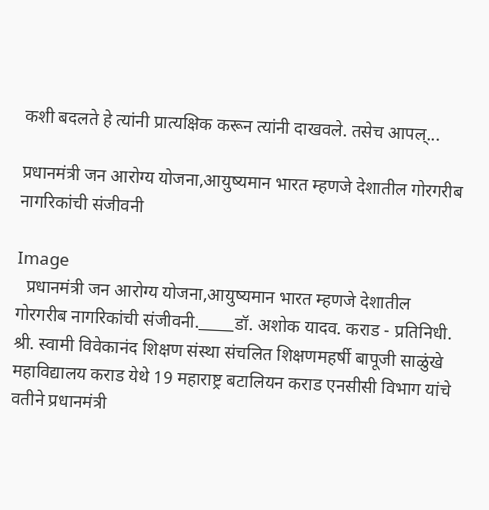कशी बदलते हे त्यांनी प्रात्यक्षिक करून त्यांनी दाखवले. तसेच आपल्...

प्रधानमंत्री जन आरोग्य योजना,आयुष्यमान भारत म्हणजे देशातील गोरगरीब नागरिकांची संजीवनी

Image
  प्रधानमंत्री जन आरोग्य योजना,आयुष्यमान भारत म्हणजे देशातील गोरगरीब नागरिकांची संजीवनी._____डॉ. अशोक यादव. कराड - प्रतिनिधी.   श्री. स्वामी विवेकानंद शिक्षण संस्था संचलित शिक्षणमहर्षी बापूजी साळुंखे महाविद्यालय कराड येथे 19 महाराष्ट्र बटालियन कराड एनसीसी विभाग यांचे वतीने प्रधानमंत्री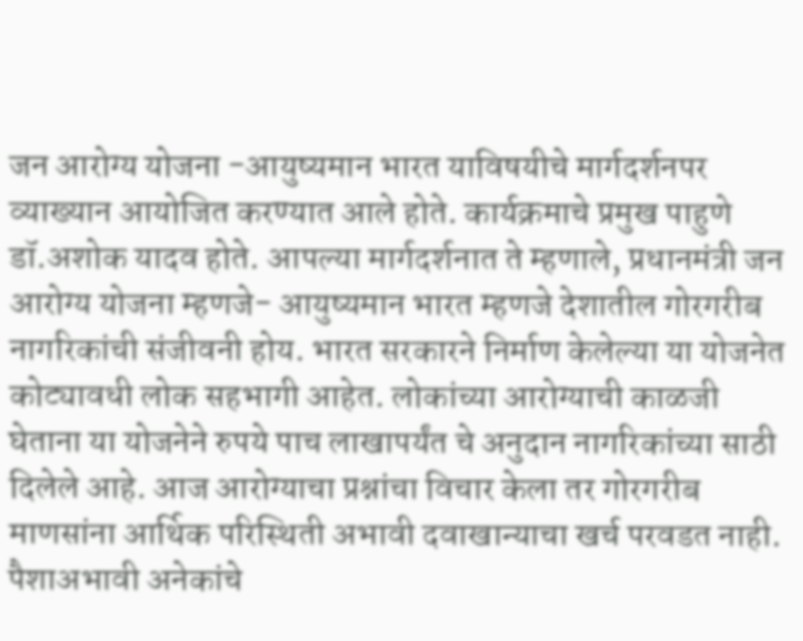जन आरोग्य योजना -आयुष्यमान भारत याविषयीचे मार्गदर्शनपर व्याख्यान आयोजित करण्यात आले होते. कार्यक्रमाचे प्रमुख पाहुणे डॉ.अशोक यादव होते. आपल्या मार्गदर्शनात ते म्हणाले, प्रधानमंत्री जन आरोग्य योजना म्हणजे- आयुष्यमान भारत म्हणजे देशातील गोरगरीब नागरिकांची संजीवनी होय. भारत सरकारने निर्माण केलेल्या या योजनेत कोट्यावधी लोक सहभागी आहेत. लोकांच्या आरोग्याची काळजी घेताना या योजनेने रुपये पाच लाखापर्यंत चे अनुदान नागरिकांच्या साठी दिलेले आहे. आज आरोग्याचा प्रश्नांचा विचार केला तर गोरगरीब माणसांना आर्थिक परिस्थिती अभावी दवाखान्याचा खर्च परवडत नाही. पैशाअभावी अनेकांचे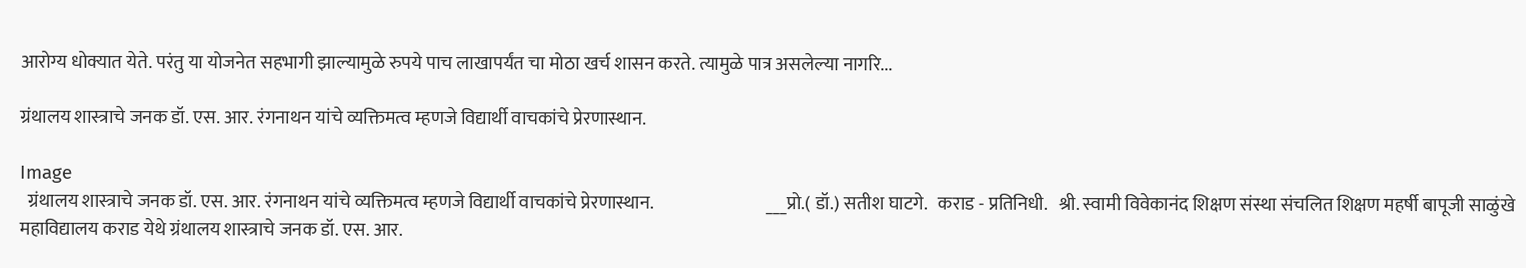आरोग्य धोक्यात येते. परंतु या योजनेत सहभागी झाल्यामुळे रुपये पाच लाखापर्यंत चा मोठा खर्च शासन करते. त्यामुळे पात्र असलेल्या नागरि...

ग्रंथालय शास्त्राचे जनक डॉ. एस. आर. रंगनाथन यांचे व्यक्तिमत्व म्हणजे विद्यार्थी वाचकांचे प्रेरणास्थान.

Image
  ग्रंथालय शास्त्राचे जनक डॉ. एस. आर. रंगनाथन यांचे व्यक्तिमत्व म्हणजे विद्यार्थी वाचकांचे प्रेरणास्थान.                               ___प्रो.( डॉ.) सतीश घाटगे.   कराड - प्रतिनिधी.   श्री. स्वामी विवेकानंद शिक्षण संस्था संचलित शिक्षण महर्षी बापूजी साळुंखे महाविद्यालय कराड येथे ग्रंथालय शास्त्राचे जनक डॉ. एस. आर.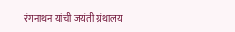रंगनाथन यांची जयंती ग्रंथालय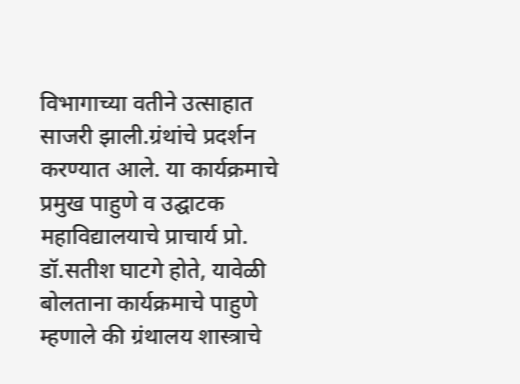विभागाच्या वतीने उत्साहात साजरी झाली.ग्रंथांचे प्रदर्शन करण्यात आले. या कार्यक्रमाचे प्रमुख पाहुणे व उद्घाटक महाविद्यालयाचे प्राचार्य प्रो. डॉ.सतीश घाटगे होते, यावेळी बोलताना कार्यक्रमाचे पाहुणे म्हणाले की ग्रंथालय शास्त्राचे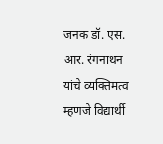जनक डॉ. एस. आर. रंगनाथन यांचे व्यक्तिमत्व म्हणजे विद्यार्थी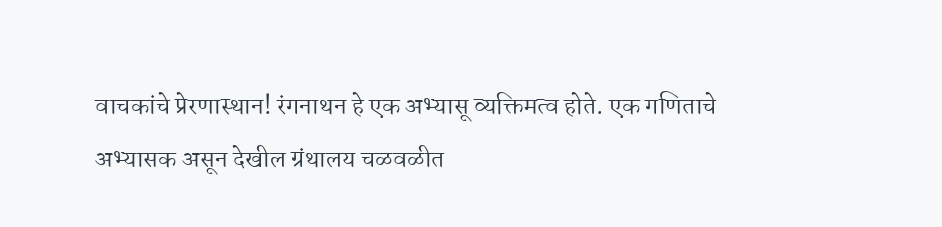वाचकांचे प्रेरणास्थान! रंगनाथन हे एक अभ्यासू व्यक्तिमत्व होते. एक गणिताचे अभ्यासक असून देखील ग्रंथालय चळवळीत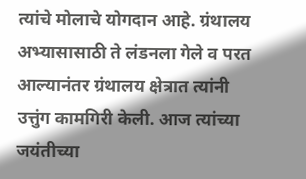त्यांचे मोलाचे योगदान आहे. ग्रंथालय अभ्यासासाठी ते लंडनला गेले व परत आल्यानंतर ग्रंथालय क्षेत्रात त्यांनी उत्तुंग कामगिरी केली. आज त्यांच्या जयंतीच्या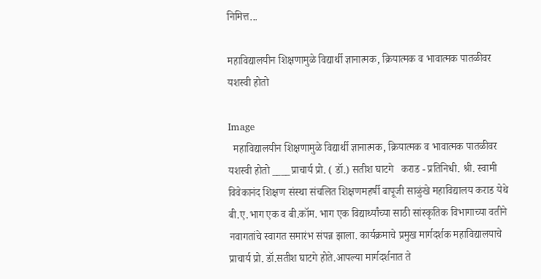निमित्त...

महाविद्यालयीन शिक्षणामुळे विद्यार्थी ज्ञानात्मक, क्रियात्मक व भावात्मक पातळीवर यशस्वी होतो

Image
  महाविद्यालयीन शिक्षणामुळे विद्यार्थी ज्ञानात्मक, क्रियात्मक व भावात्मक पातळीवर यशस्वी होतो ____प्राचार्य प्रो. ( डॉ.) सतीश घाटगे   कराड - प्रतिनिधी. श्री. स्वामी विवेकानंद शिक्षण संस्था संचलित शिक्षणमहर्षी बापूजी साळुंखे महाविद्यालय कराड येथे बी.ए.भाग एक व बी.कॉम. भाग एक विद्यार्थ्यांच्या साठी सांस्कृतिक विभागाच्या वतीने नवागतांचे स्वागत समारंभ संपन्न झाला. कार्यक्रमाचे प्रमुख मार्गदर्शक महाविद्यालयाचे प्राचार्य प्रो. डॉ.सतीश घाटगे होते.आपल्या मार्गदर्शनात ते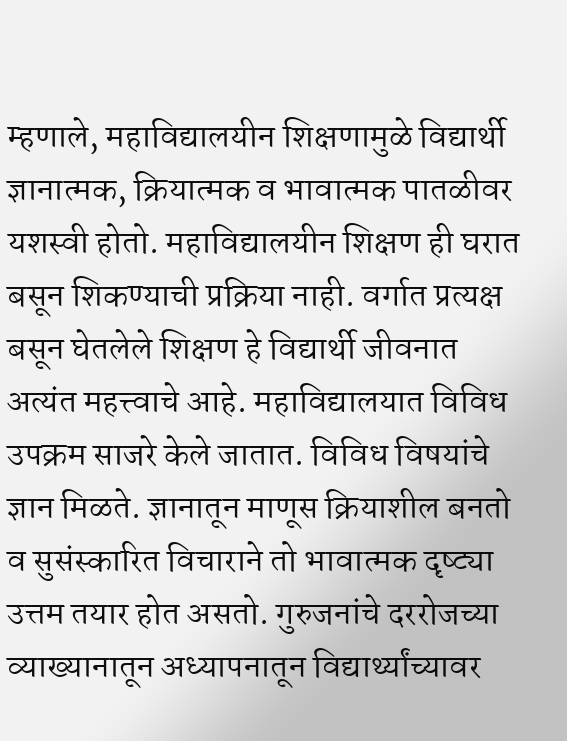म्हणाले, महाविद्यालयीन शिक्षणामुळे विद्यार्थी ज्ञानात्मक, क्रियात्मक व भावात्मक पातळीवर यशस्वी होतो. महाविद्यालयीन शिक्षण ही घरात बसून शिकण्याची प्रक्रिया नाही. वर्गात प्रत्यक्ष बसून घेतलेले शिक्षण हे विद्यार्थी जीवनात अत्यंत महत्त्वाचे आहे. महाविद्यालयात विविध उपक्रम साजरे केले जातात. विविध विषयांचे ज्ञान मिळते. ज्ञानातून माणूस क्रियाशील बनतो व सुसंस्कारित विचाराने तो भावात्मक दृष्ट्या उत्तम तयार होत असतो. गुरुजनांचे दररोजच्या व्याख्यानातून अध्यापनातून विद्यार्थ्यांच्यावर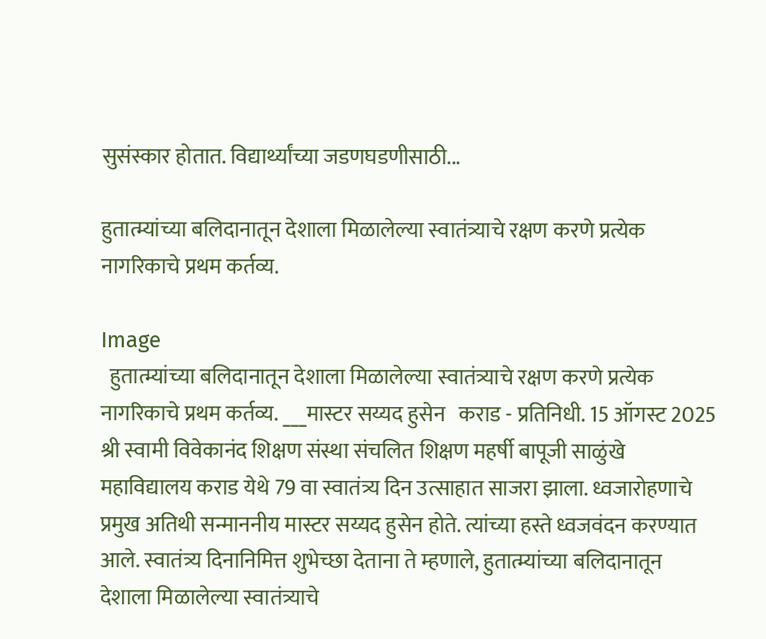सुसंस्कार होतात. विद्यार्थ्यांच्या जडणघडणीसाठी...

हुतात्म्यांच्या बलिदानातून देशाला मिळालेल्या स्वातंत्र्याचे रक्षण करणे प्रत्येक नागरिकाचे प्रथम कर्तव्य.

Image
  हुतात्म्यांच्या बलिदानातून देशाला मिळालेल्या स्वातंत्र्याचे रक्षण करणे प्रत्येक नागरिकाचे प्रथम कर्तव्य. ___मास्टर सय्यद हुसेन   कराड - प्रतिनिधी. 15 ऑगस्ट 2025 श्री स्वामी विवेकानंद शिक्षण संस्था संचलित शिक्षण महर्षी बापूजी साळुंखे महाविद्यालय कराड येथे 79 वा स्वातंत्र्य दिन उत्साहात साजरा झाला. ध्वजारोहणाचे प्रमुख अतिथी सन्माननीय मास्टर सय्यद हुसेन होते. त्यांच्या हस्ते ध्वजवंदन करण्यात आले. स्वातंत्र्य दिनानिमित्त शुभेच्छा देताना ते म्हणाले, हुतात्म्यांच्या बलिदानातून देशाला मिळालेल्या स्वातंत्र्याचे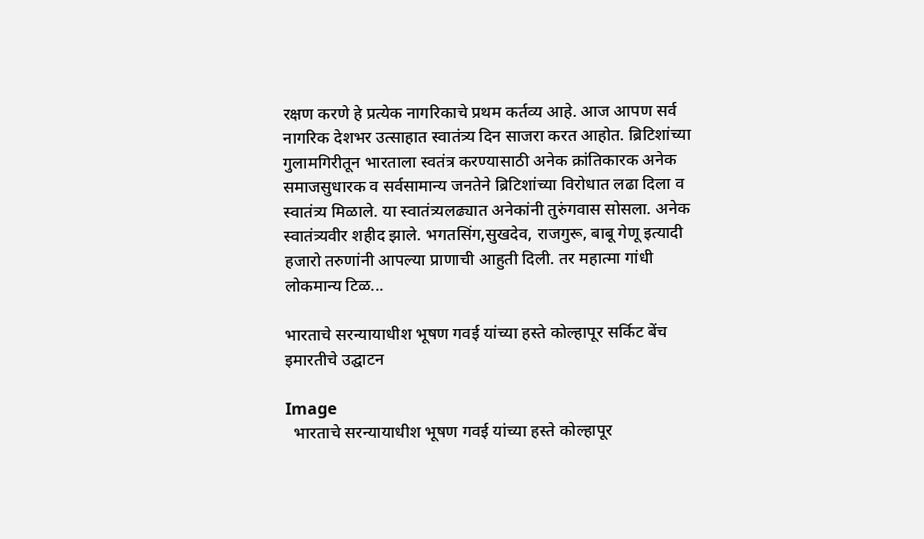रक्षण करणे हे प्रत्येक नागरिकाचे प्रथम कर्तव्य आहे. आज आपण सर्व नागरिक देशभर उत्साहात स्वातंत्र्य दिन साजरा करत आहोत. ब्रिटिशांच्या गुलामगिरीतून भारताला स्वतंत्र करण्यासाठी अनेक क्रांतिकारक अनेक समाजसुधारक व सर्वसामान्य जनतेने ब्रिटिशांच्या विरोधात लढा दिला व स्वातंत्र्य मिळाले. या स्वातंत्र्यलढ्यात अनेकांनी तुरुंगवास सोसला. अनेक स्वातंत्र्यवीर शहीद झाले. भगतसिंग,सुखदेव, राजगुरू, बाबू गेणू इत्यादी हजारो तरुणांनी आपल्या प्राणाची आहुती दिली. तर महात्मा गांधी लोकमान्य टिळ...

भारताचे सरन्यायाधीश भूषण गवई यांच्या हस्ते कोल्हापूर सर्किट बेंच इमारतीचे उद्घाटन

Image
  भारताचे सरन्यायाधीश भूषण गवई यांच्या हस्ते कोल्हापूर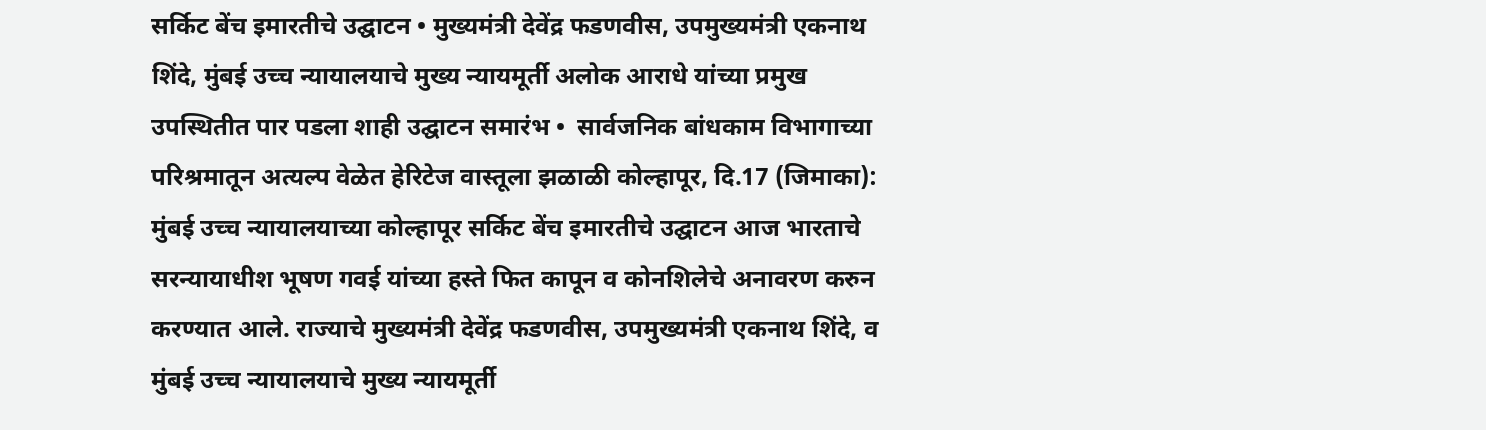सर्किट बेंच इमारतीचे उद्घाटन • मुख्यमंत्री देवेंद्र फडणवीस, उपमुख्यमंत्री एकनाथ शिंदे, मुंबई उच्च न्यायालयाचे मुख्य न्यायमूर्ती अलोक आराधे यांच्या प्रमुख उपस्थितीत पार पडला शाही उद्घाटन समारंभ •  सार्वजनिक बांधकाम विभागाच्या परिश्रमातून अत्यल्प वेळेत हेरिटेज वास्तूला झळाळी कोल्हापूर, दि.17 (जिमाका): मुंबई उच्च न्यायालयाच्या कोल्हापूर सर्किट बेंच इमारतीचे उद्घाटन आज भारताचे सरन्यायाधीश भूषण गवई यांच्या हस्ते फित कापून व कोनशिलेचे अनावरण करुन करण्यात आले. राज्याचे मुख्यमंत्री देवेंद्र फडणवीस, उपमुख्यमंत्री एकनाथ शिंदे, व मुंबई उच्च न्यायालयाचे मुख्य न्यायमूर्ती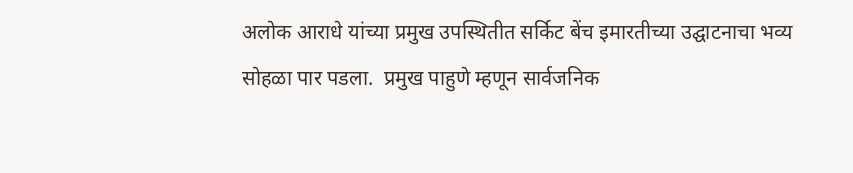अलोक आराधे यांच्या प्रमुख उपस्थितीत सर्किट बेंच इमारतीच्या उद्घाटनाचा भव्य सोहळा पार पडला.  प्रमुख पाहुणे म्हणून सार्वजनिक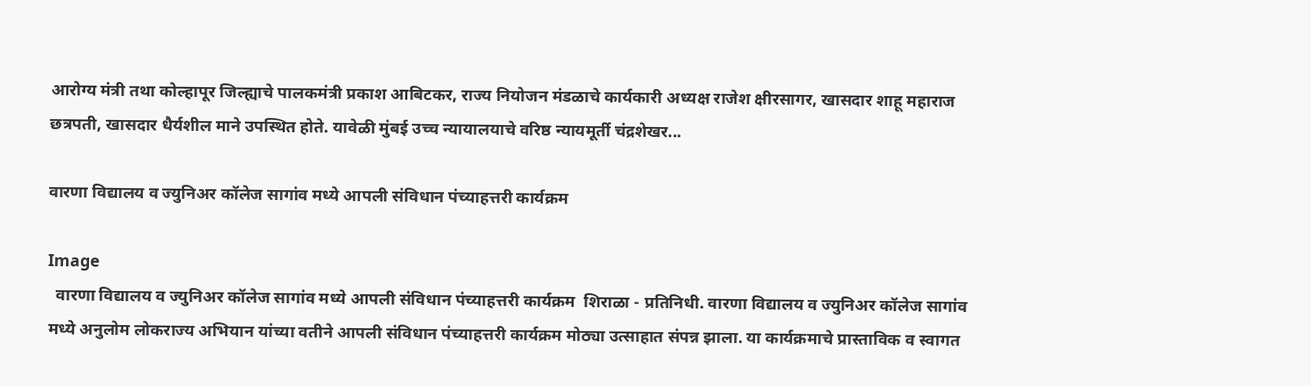आरोग्य मंत्री तथा कोल्हापूर जिल्ह्याचे पालकमंत्री प्रकाश आबिटकर, राज्य नियोजन मंडळाचे कार्यकारी अध्यक्ष राजेश क्षीरसागर, खासदार शाहू महाराज छत्रपती, खासदार धैर्यशील माने उपस्थित होते. यावेळी मुंबई उच्च न्यायालयाचे वरिष्ठ न्यायमूर्ती चंद्रशेखर...

वारणा विद्यालय व ज्युनिअर कॉलेज सागांव मध्ये आपली संविधान पंच्याहत्तरी कार्यक्रम

Image
  वारणा विद्यालय व ज्युनिअर कॉलेज सागांव मध्ये आपली संविधान पंच्याहत्तरी कार्यक्रम  शिराळा - प्रतिनिधी. वारणा विद्यालय व ज्युनिअर कॉलेज सागांव मध्ये अनुलोम लोकराज्य अभियान यांच्या वतीने आपली संविधान पंच्याहत्तरी कार्यक्रम मोठ्या उत्साहात संपन्न झाला. या कार्यक्रमाचे प्रास्ताविक व स्वागत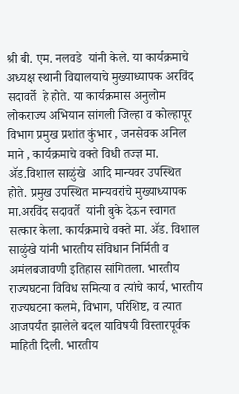श्री बी. एम. नलवडे  यांनी केले. या कार्यक्रमाचे अध्यक्ष स्थानी विद्यालयाचे मुख्याध्यापक अरविंद सदावर्ते  हे होते. या कार्यक्रमास अनुलोम लोकराज्य अभियान सांगली जिल्हा व कोल्हापूर विभाग प्रमुख प्रशांत कुंभार , जनसेवक अनिल माने , कार्यक्रमाचे वक्ते विधी तज्ज्ञ मा. ॲड.विशाल साळुंखे  आदि मान्यवर उपस्थित होते. प्रमुख उपस्थित मान्यवरांचे मुख्याध्यापक मा.अरविंद सदावर्ते  यांनी बुके देऊन स्वागत  सत्कार केला. कार्यक्रमाचे वक्ते मा. ॲड. विशाल साळुंखे यांनी भारतीय संविधान निर्मिती व अमंलबजावणी इतिहास सांगितला. भारतीय राज्यघटना विविध समित्या व त्यांचे कार्य, भारतीय राज्यघटना कलमे, विभाग, परिशिष्ट, व त्यात आजपर्यंत झालेले बदल याविषयी विस्तारपूर्वक माहिती दिली. भारतीय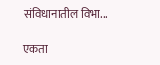संविधानातील विभा...

एकता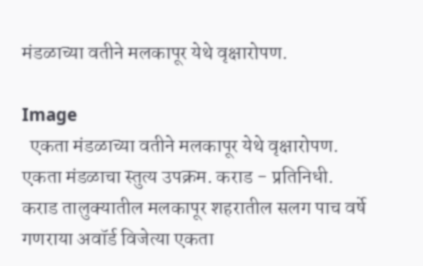मंडळाच्या वतीने मलकापूर येथे वृक्षारोपण.

Image
  एकता मंडळाच्या वतीने मलकापूर येथे वृक्षारोपण.  एकता मंडळाचा स्तुत्य उपक्रम. कराड - प्रतिनिधी. कराड तालुक्यातील मलकापूर शहरातील सलग पाच वर्षे गणराया अवॉर्ड विजेत्या एकता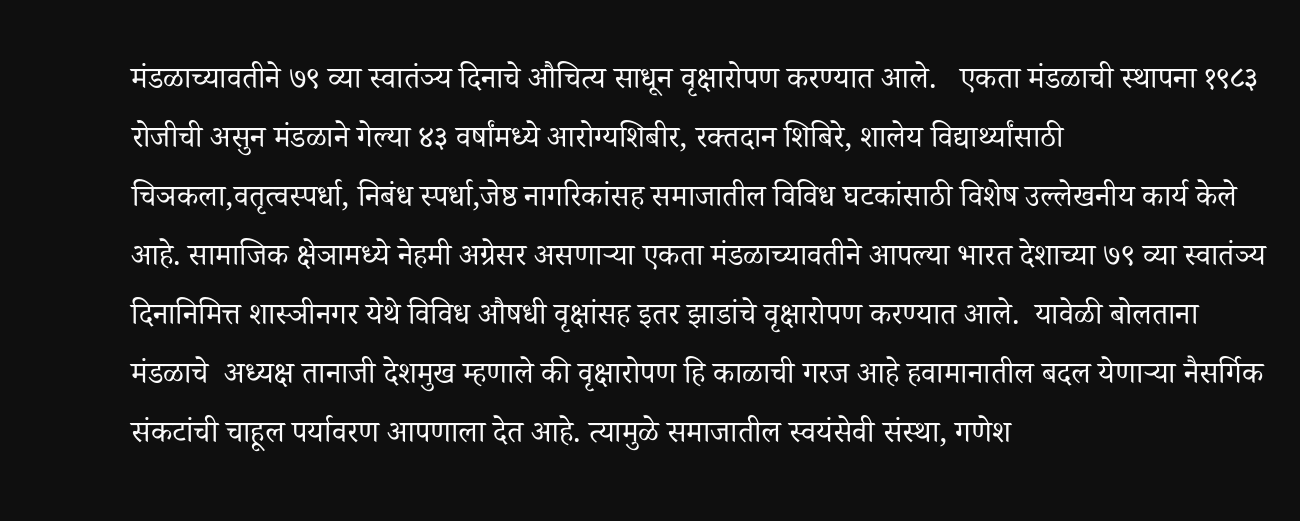मंडळाच्यावतीने ७९ व्या स्वातंञ्य दिनाचे औचित्य साधून वृक्षारोपण करण्यात आले.   एकता मंडळाची स्थापना १९८३ रोजीची असुन मंडळाने गेल्या ४३ वर्षांमध्ये आरोग्यशिबीर, रक्तदान शिबिरे, शालेय विद्यार्थ्यांसाठी चिञकला,वतृत्वस्पर्धा, निबंध स्पर्धा,जेष्ठ नागरिकांसह समाजातील विविध घटकांसाठी विशेष उल्लेखनीय कार्य केले आहे. सामाजिक क्षेञामध्ये नेहमी अग्रेसर असणार्‍या एकता मंडळाच्यावतीने आपल्या भारत देशाच्या ७९ व्या स्वातंञ्य दिनानिमित्त शास्ञीनगर येथे विविध औषधी वृक्षांसह इतर झाडांचे वृक्षारोपण करण्यात आले.  यावेळी बोलताना मंडळाचे  अध्यक्ष तानाजी देशमुख म्हणाले की वृक्षारोपण हि काळाची गरज आहे हवामानातील बदल येणार्‍या नैसर्गिक संकटांची चाहूल पर्यावरण आपणाला देत आहे. त्यामुळे समाजातील स्वयंसेवी संस्था, गणेश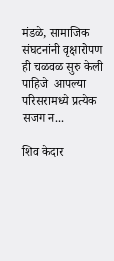मंडळे, सामाजिक संघटनांनी वृक्षारोपण ही चळवळ सुरु केली पाहिजे  आपल्या परिसरामध्ये प्रत्येक सजग न...

शिव केदार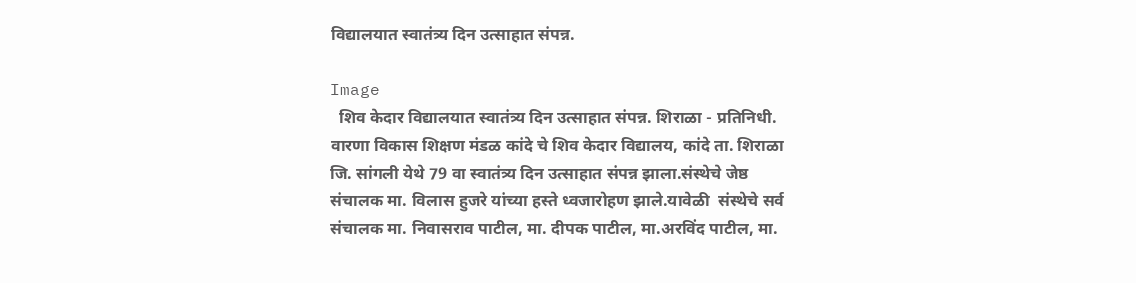विद्यालयात स्वातंत्र्य दिन उत्साहात संपन्न.

Image
  शिव केदार विद्यालयात स्वातंत्र्य दिन उत्साहात संपन्न. शिराळा - प्रतिनिधी. वारणा विकास शिक्षण मंडळ कांदे चे शिव केदार विद्यालय, कांदे ता. शिराळा जि. सांगली येथे 79 वा स्वातंत्र्य दिन उत्साहात संपन्न झाला.संस्थेचे जेष्ठ संचालक मा. विलास हुजरे यांच्या हस्ते ध्वजारोहण झाले.यावेळी  संस्थेचे सर्व  संचालक मा. निवासराव पाटील, मा. दीपक पाटील, मा.अरविंद पाटील, मा.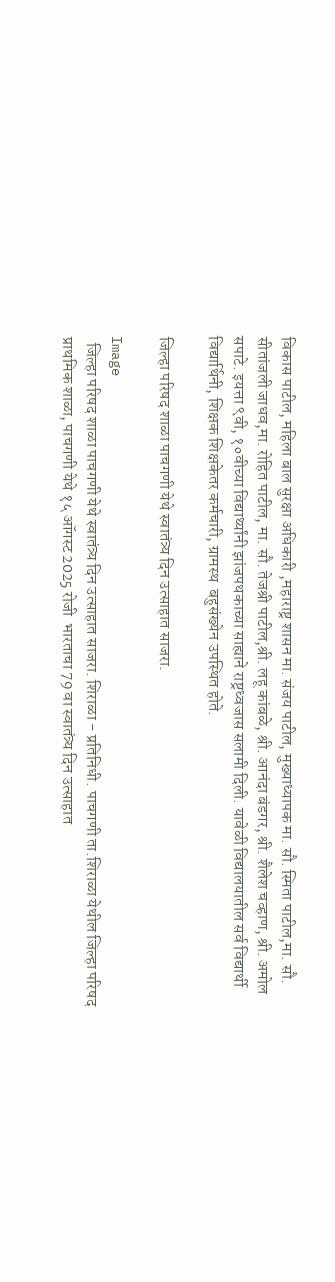विकास पाटील, महिला बाल सुरक्षा अधिकारी ,महाराष्ट्र शासन मा. संजय पाटील, मुख्याध्यापक मा. सौ. स्मिता पाटील,मा. सौ. सीतांजली जाधव,मा. रोहित पाटील, मा. सौ. तेजश्री पाटील,श्री. लहू कांबळे, श्री. आनंदा बंडगर, श्री. शैलेश चव्हाण, श्री. अमोल सपाटे. इयत्ता ९वी, १०वीच्या विद्यार्थ्यांनी झांजपथकाच्या साह्याने राष्ट्रध्वजास सलामी दिली. यावेळी विद्यालयातील सर्व विद्यार्थी विद्यार्थिनी, शिक्षक शिक्षकेतर कर्मचारी, ग्रामस्थ  बहुसंख्येन उपस्थित होते.

जिल्हा परिषद शाळा पाचगणी येथे स्वातंत्र्य दिन उत्साहात साजरा.

Image
  जिल्हा परिषद शाळा पाचगणी येथे स्वातंत्र्य दिन उत्साहात साजरा. शिराळा - प्रतिनिधी. पाचगणी ता.शिराळा येथील जिल्हा परिषद प्राथमिक शाळा, पाचगणी येथे १५ ऑगस्ट 2025 रोजी  भारताचा 79 वा स्वातंत्र्य दिन उत्साहात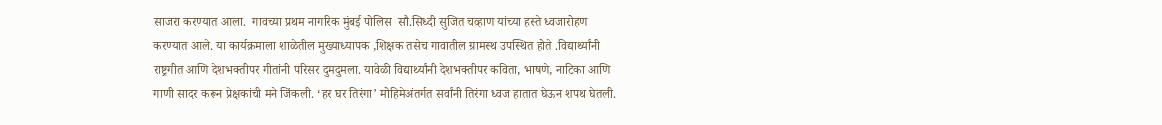साजरा करण्यात आला.  गावच्या प्रथम नागरिक मुंबई पोलिस  सौ.सिध्दी सुजित चव्हाण यांच्या हस्ते ध्वजारोहण करण्यात आले. या कार्यक्रमाला शाळेतील मुख्याध्यापक ,शिक्षक तसेच गावातील ग्रामस्थ उपस्थित होते .विद्यार्थ्यांनी राष्ट्रगीत आणि देशभक्तीपर गीतांनी परिसर दुमदुमला. यावेळी विद्यार्थ्यांनी देशभक्तीपर कविता, भाषणे, नाटिका आणि गाणी सादर करून प्रेक्षकांची मने जिंकली. ‘हर घर तिरंगा’ मोहिमेअंतर्गत सर्वांनी तिरंगा ध्वज हातात घेऊन शपथ घेतली.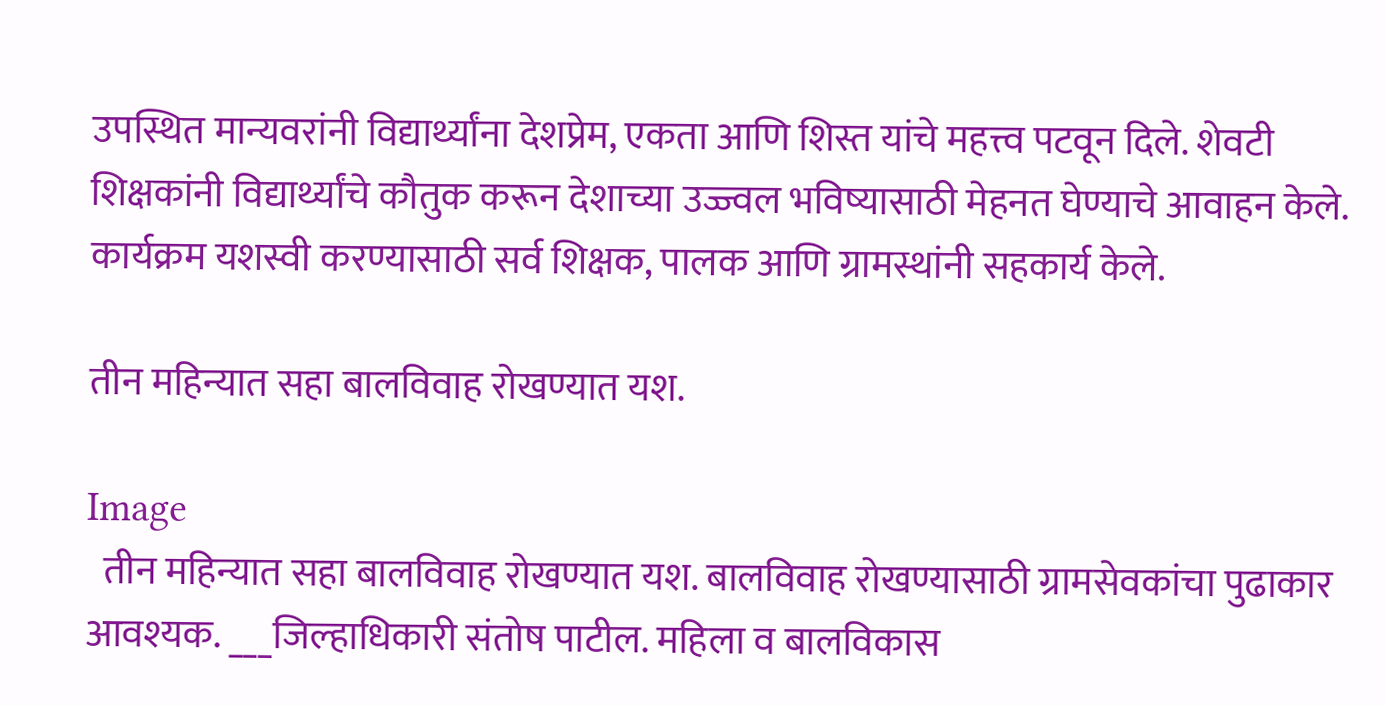उपस्थित मान्यवरांनी विद्यार्थ्यांना देशप्रेम, एकता आणि शिस्त यांचे महत्त्व पटवून दिले. शेवटी शिक्षकांनी विद्यार्थ्यांचे कौतुक करून देशाच्या उज्ज्वल भविष्यासाठी मेहनत घेण्याचे आवाहन केले. कार्यक्रम यशस्वी करण्यासाठी सर्व शिक्षक, पालक आणि ग्रामस्थांनी सहकार्य केले.

तीन महिन्यात सहा बालविवाह रोखण्यात यश.

Image
  तीन महिन्यात सहा बालविवाह रोखण्यात यश. बालविवाह रोखण्यासाठी ग्रामसेवकांचा पुढाकार आवश्यक. ___जिल्हाधिकारी संतोष पाटील. महिला व बालविकास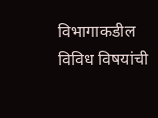विभागाकडील विविध विषयांची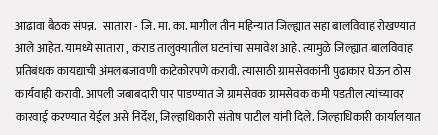आढावा बैठक संपन्न.   सातारा - जि. मा. का. मागील तीन महिन्यात जिल्ह्यात सहा बालविवाह रोखण्यात आले आहेत. यामध्ये सातारा , कराड तालुक्यातील घटनांचा समावेश आहे. त्यामुळे जिल्ह्यात बालविवाह प्रतिबंधक कायद्याची अंमलबजावणी काटेकोरपणे करावी. त्यासाठी ग्रामसेवकांनी पुढाकार घेऊन ठोस कार्यवाही करावी. आपली जबाबदारी पार पाडण्यात जे ग्रामसेवक ग्रामसेवक कमी पडतील त्यांच्यावर कारवाई करण्यात येईल असे निर्देश, जिल्हाधिकारी संतोष पाटील यांनी दिले. जिल्हाधिकारी कार्यालयात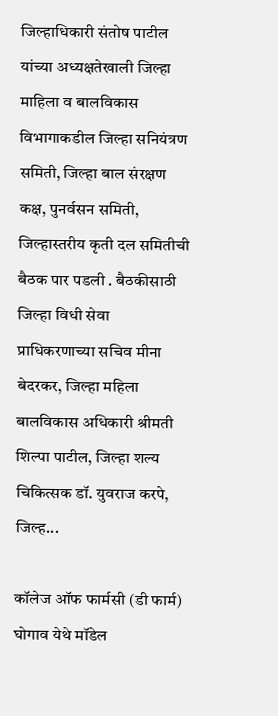जिल्हाधिकारी संतोष पाटील यांच्या अध्यक्षतेखाली जिल्हा माहिला व बालविकास विभागाकडील जिल्हा सनियंत्रण समिती, जिल्हा बाल संरक्षण कक्ष, पुनर्वसन समिती, जिल्हास्तरीय कृती दल समितीची बैठक पार पडली . बैठकीसाठी  जिल्हा विधी सेवा प्राधिकरणाच्या सचिव मीना बेदरकर, जिल्हा महिला  बालविकास अधिकारी श्रीमती शिल्पा पाटील, जिल्हा शल्य चिकित्सक डॉ. युवराज करपे, जिल्ह...

कॉलेज ऑफ फार्मसी (डी फार्म) घोगाव येथे मॉडेल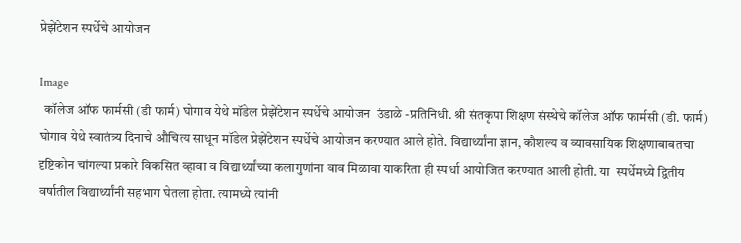प्रेझेंटेशन स्पर्धेचे आयोजन

Image
  कॉलेज ऑफ फार्मसी (डी फार्म) घोगाव येथे मॉडेल प्रेझेंटेशन स्पर्धेचे आयोजन  उंडाळे -प्रतिनिधी. श्री संतकृपा शिक्षण संस्थेचे कॉलेज ऑफ फार्मसी (डी. फार्म) घोगाव येथे स्वातंत्र्य दिनाचे औचित्य साधून मॉडेल प्रेझेंटेशन स्पर्धेचे आयोजन करण्यात आले होते. विद्यार्थ्यांना ज्ञान, कौशल्य व व्यावसायिक शिक्षणाबाबतचा दृष्टिकोन चांगल्या प्रकारे विकसित व्हावा व विद्यार्थ्यांच्या कलागुणांना वाव मिळावा याकरिता ही स्पर्धा आयोजित करण्यात आली होती. या  स्पर्धेमध्ये द्वितीय वर्षातील विद्यार्थ्यांनी सहभाग घेतला होता. त्यामध्ये त्यांनी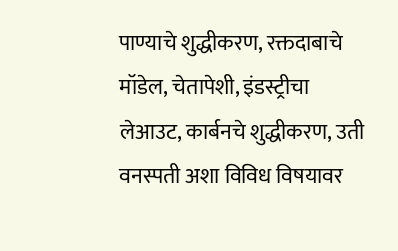पाण्याचे शुद्धीकरण, रक्तदाबाचे मॉडेल, चेतापेशी, इंडस्ट्रीचा लेआउट, कार्बनचे शुद्धीकरण, उती वनस्पती अशा विविध विषयावर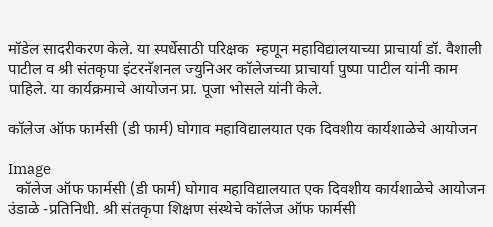मॉडेल सादरीकरण केले. या स्पर्धेसाठी परिक्षक  म्हणून महाविद्यालयाच्या प्राचार्या डॉ. वैशाली पाटील व श्री संतकृपा इंटरनॅशनल ज्युनिअर कॉलेजच्या प्राचार्या पुष्पा पाटील यांनी काम पाहिले. या कार्यक्रमाचे आयोजन प्रा. पूजा भोसले यांनी केले.

कॉलेज ऑफ फार्मसी (डी फार्म) घोगाव महाविद्यालयात एक दिवशीय कार्यशाळेचे आयोजन

Image
  कॉलेज ऑफ फार्मसी (डी फार्म) घोगाव महाविद्यालयात एक दिवशीय कार्यशाळेचे आयोजन उंडाळे -प्रतिनिधी. श्री संतकृपा शिक्षण संस्थेचे कॉलेज ऑफ फार्मसी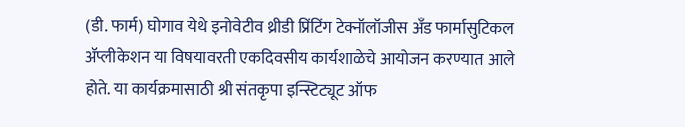(डी. फार्म) घोगाव येथे इनोवेटीव थ्रीडी प्रिंटिंग टेक्नॉलॉजीस अँड फार्मासुटिकल ॲप्लीकेशन या विषयावरती एकदिवसीय कार्यशाळेचे आयोजन करण्यात आले होते. या कार्यक्रमासाठी श्री संतकृपा इन्स्टिट्यूट ऑफ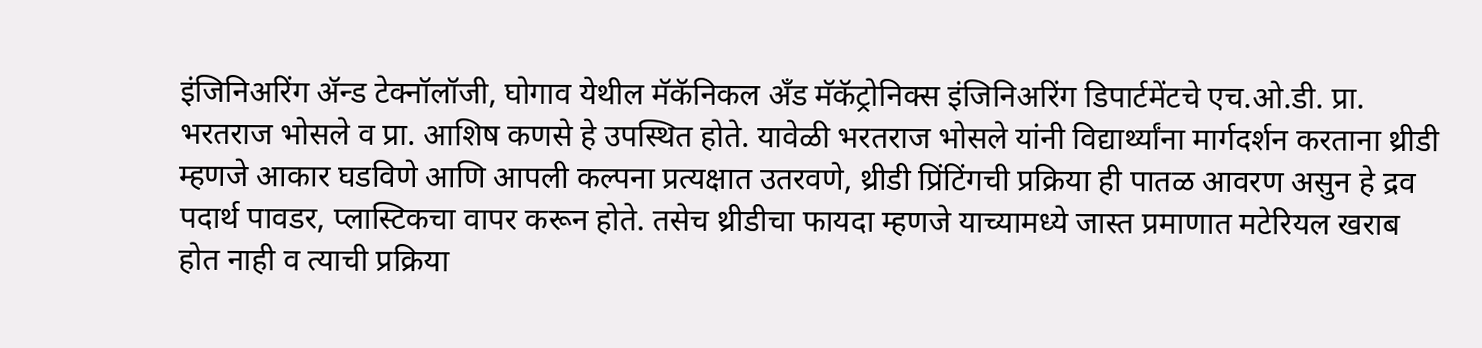इंजिनिअरिंग ॲन्ड टेक्नॉलॉजी, घोगाव येथील मॅकॅनिकल अँड मॅकॅट्रोनिक्स इंजिनिअरिंग डिपार्टमेंटचे एच.ओ.डी. प्रा. भरतराज भोसले व प्रा. आशिष कणसे हे उपस्थित होते. यावेळी भरतराज भोसले यांनी विद्यार्थ्यांना मार्गदर्शन करताना थ्रीडी म्हणजे आकार घडविणे आणि आपली कल्पना प्रत्यक्षात उतरवणे, थ्रीडी प्रिंटिंगची प्रक्रिया ही पातळ आवरण असुन हे द्रव पदार्थ पावडर, प्लास्टिकचा वापर करून होते. तसेच थ्रीडीचा फायदा म्हणजे याच्यामध्ये जास्त प्रमाणात मटेरियल खराब होत नाही व त्याची प्रक्रिया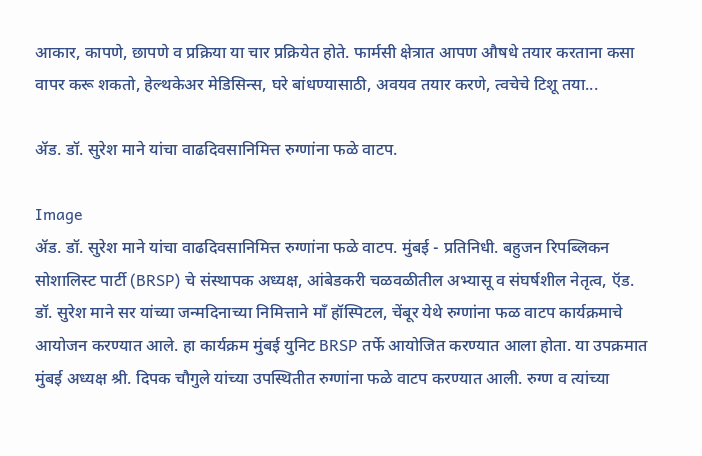आकार, कापणे, छापणे व प्रक्रिया या चार प्रक्रियेत होते. फार्मसी क्षेत्रात आपण औषधे तयार करताना कसा वापर करू शकतो, हेल्थकेअर मेडिसिन्स, घरे बांधण्यासाठी, अवयव तयार करणे, त्वचेचे टिशू तया...

ॲड. डॉ. सुरेश माने यांचा वाढदिवसानिमित्त रुग्णांना फळे वाटप.

Image
ॲड. डॉ. सुरेश माने यांचा वाढदिवसानिमित्त रुग्णांना फळे वाटप. मुंबई - प्रतिनिधी. बहुजन रिपब्लिकन सोशालिस्ट पार्टी (BRSP) चे संस्थापक अध्यक्ष, आंबेडकरी चळवळीतील अभ्यासू व संघर्षशील नेतृत्व, ऍड. डॉ. सुरेश माने सर यांच्या जन्मदिनाच्या निमित्ताने माँ हॉस्पिटल, चेंबूर येथे रुग्णांना फळ वाटप कार्यक्रमाचे आयोजन करण्यात आले. हा कार्यक्रम मुंबई युनिट BRSP तर्फे आयोजित करण्यात आला होता. या उपक्रमात मुंबई अध्यक्ष श्री. दिपक चौगुले यांच्या उपस्थितीत रुग्णांना फळे वाटप करण्यात आली. रुग्ण व त्यांच्या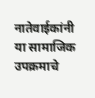नातेवाईकांनी या सामाजिक उपक्रमाचे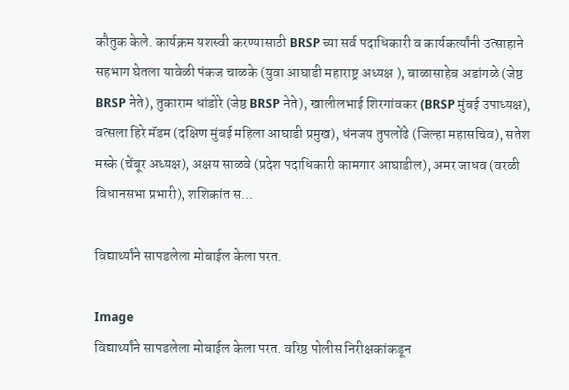कौतुक केले. कार्यक्रम यशस्वी करण्यासाठी BRSP च्या सर्व पदाधिकारी व कार्यकर्त्यांनी उत्साहाने सहभाग घेतला यावेळी पंकज चाळके (युवा आघाडी महाराष्ट्र अध्यक्ष ), बाळासाहेब अडांगळे (जेष्ठ BRSP नेते), तुकाराम धांडोरे (जेष्ठ BRSP नेते), खालीलभाई शिरगांवकर (BRSP मुंबई उपाध्यक्ष), वत्सला हिरे मॅडम (दक्षिण मुंबई महिला आघाडी प्रमुख), धंनजय तुपलोंढे (जिल्हा महासचिव), सतेश मस्के (चेंबूर अध्यक्ष), अक्षय साळवे (प्रदेश पदाधिकारी कामगार आघाडील), अमर जाधव (वरळी विधानसभा प्रभारी), शशिकांत स...

विद्यार्थ्यांने सापडलेला मोबाईल केला परत.

Image
विद्यार्थ्यांने सापडलेला मोबाईल केला परत. वरिष्ठ पोलीस निरीक्षकांकडून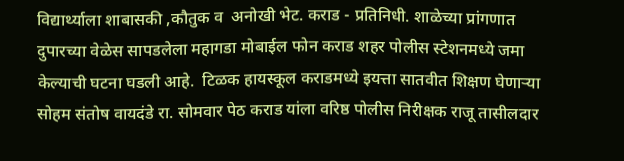विद्यार्थ्याला शाबासकी ,कौतुक व  अनोखी भेट. कराड - प्रतिनिधी. शाळेच्या प्रांगणात दुपारच्या वेळेस सापडलेला महागडा मोबाईल फोन कराड शहर पोलीस स्टेशनमध्ये जमा केल्याची घटना घडली आहे.  टिळक हायस्कूल कराडमध्ये इयत्ता सातवीत शिक्षण घेणाऱ्या सोहम संतोष वायदंडे रा. सोमवार पेठ कराड यांला वरिष्ठ पोलीस निरीक्षक राजू तासीलदार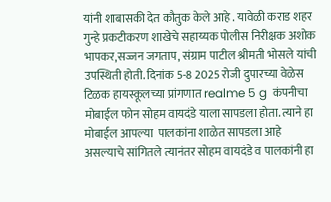यांनी शाबासकी देत कौतुक केले आहे . यावेळी कराड शहर गुन्हे प्रकटीकरण शाखेचे सहाय्यक पोलीस निरीक्षक अशोक भापकर,सज्जन जगताप, संग्राम पाटील श्रीमती भोसले यांची उपस्थिती होती. दिनांक 5-8 2025 रोजी दुपारच्या वेळेस टिळक हायस्कूलच्या प्रांगणात realme 5 g  कंपनीचा मोबाईल फोन सोहम वायदंडे याला सापडला होता. त्याने हा मोबाईल आपल्या  पालकांना शाळेत सापडला आहे असल्याचे सांगितले त्यानंतर सोहम वायदंडे व पालकांनी हा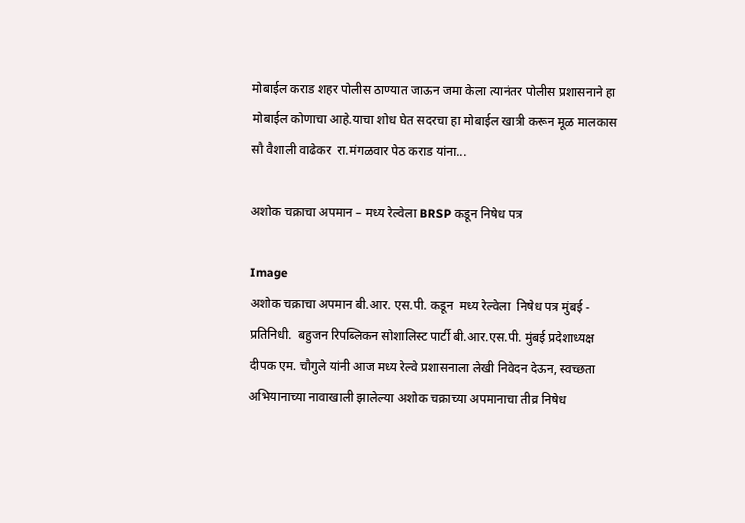मोबाईल कराड शहर पोलीस ठाण्यात जाऊन जमा केला त्यानंतर पोलीस प्रशासनाने हा मोबाईल कोणाचा आहे.याचा शोध घेत सदरचा हा मोबाईल खात्री करून मूळ मालकास सौ वैशाली वाढेकर  रा.मंगळवार पेठ कराड यांना...

अशोक चक्राचा अपमान – मध्य रेल्वेला BRSP कडून निषेध पत्र

Image
अशोक चक्राचा अपमान बी.आर. एस.पी. कडून  मध्य रेल्वेला  निषेध पत्र मुंबई - प्रतिनिधी.  बहुजन रिपब्लिकन सोशालिस्ट पार्टी बी.आर.एस.पी. मुंबई प्रदेशाध्यक्ष दीपक एम. चौगुले यांनी आज मध्य रेल्वे प्रशासनाला लेखी निवेदन देऊन, स्वच्छता अभियानाच्या नावाखाली झालेल्या अशोक चक्राच्या अपमानाचा तीव्र निषेध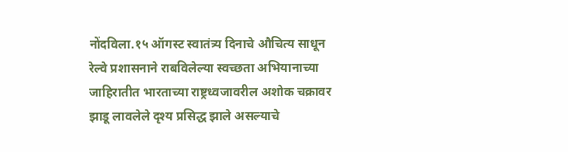नोंदविला.१५ ऑगस्ट स्वातंत्र्य दिनाचे औचित्य साधून रेल्वे प्रशासनाने राबविलेल्या स्वच्छता अभियानाच्या जाहिरातीत भारताच्या राष्ट्रध्वजावरील अशोक चक्रावर झाडू लावलेले दृश्य प्रसिद्ध झाले असल्याचे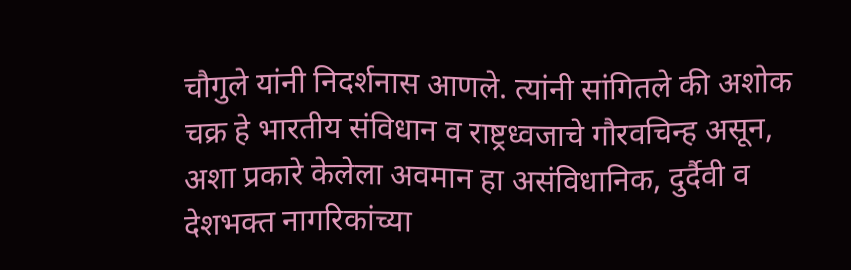चौगुले यांनी निदर्शनास आणले. त्यांनी सांगितले की अशोक चक्र हे भारतीय संविधान व राष्ट्रध्वजाचे गौरवचिन्ह असून, अशा प्रकारे केलेला अवमान हा असंविधानिक, दुर्दैवी व देशभक्त नागरिकांच्या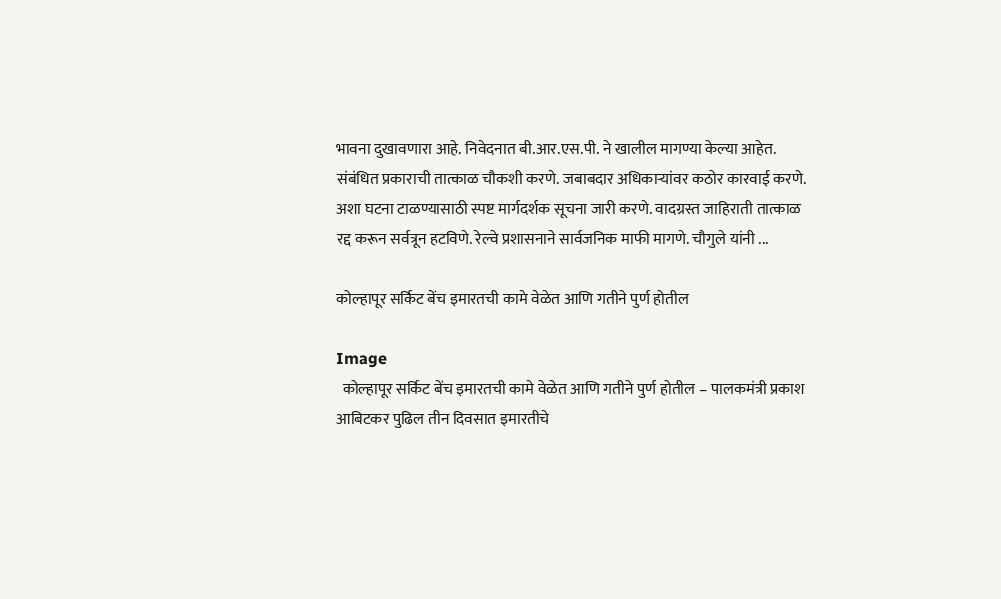भावना दुखावणारा आहे. निवेदनात बी.आर.एस.पी. ने खालील मागण्या केल्या आहेत. संबंधित प्रकाराची तात्काळ चौकशी करणे. जबाबदार अधिकाऱ्यांवर कठोर कारवाई करणे. अशा घटना टाळण्यासाठी स्पष्ट मार्गदर्शक सूचना जारी करणे. वादग्रस्त जाहिराती तात्काळ रद्द करून सर्वत्रून हटविणे. रेल्वे प्रशासनाने सार्वजनिक माफी मागणे. चौगुले यांनी ...

कोल्हापूर सर्किट बेंच इमारतची कामे वेळेत आणि गतीने पुर्ण होतील

Image
  कोल्हापूर सर्किट बेंच इमारतची कामे वेळेत आणि गतीने पुर्ण होतील – पालकमंत्री प्रकाश आबिटकर पुढिल तीन दिवसात इमारतीचे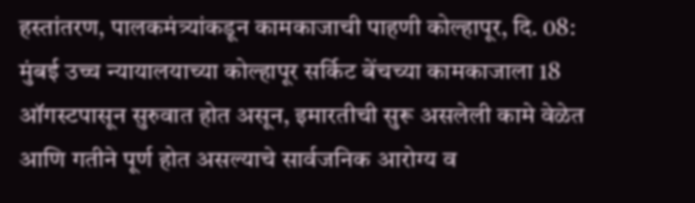हस्तांतरण, पालकमंत्र्यांकडून कामकाजाची पाहणी कोल्हापूर, दि. 08: मुंबई उच्च न्यायालयाच्या कोल्हापूर सर्किट बेंचच्या कामकाजाला 18 ऑगस्टपासून सुरुवात होत असून, इमारतीची सुरू असलेली कामे वेळेत आणि गतीने पूर्ण होत असल्याचे सार्वजनिक आरोग्य व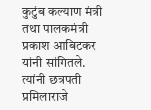कुटुंब कल्याण मंत्री तथा पालकमंत्री प्रकाश आबिटकर यांनी सांगितले. त्यांनी छत्रपती प्रमिलाराजे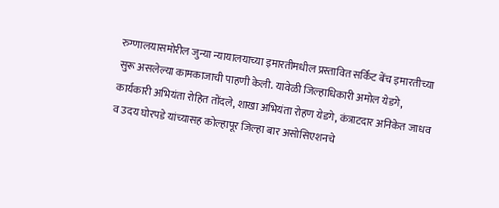रुग्णालयासमोरील जुन्या न्यायालयाच्या इमारतीमधील प्रस्तावित सर्किट बेंच इमारतीच्या सुरू असलेल्या कामकाजाची पाहणी केली. यावेळी जिल्हाधिकारी अमोल येडगे, कार्यकारी अभियंता रोहित तोंदले, शाखा अभियंता रोहण येडगे, कंत्राटदार अनिकेत जाधव व उदय घोरपडे यांच्यासह कोल्हापूर जिल्हा बार असोसिएशनचे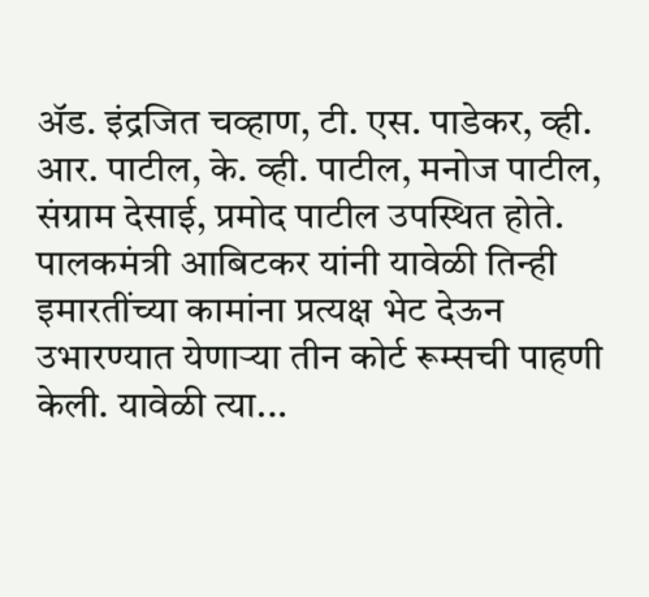ॲड. इंद्रजित चव्हाण, टी. एस. पाडेकर, व्ही. आर. पाटील, के. व्ही. पाटील, मनोज पाटील, संग्राम देसाई, प्रमोद पाटील उपस्थित होते. पालकमंत्री आबिटकर यांनी यावेळी तिन्ही इमारतींच्या कामांना प्रत्यक्ष भेट देऊन उभारण्यात येणाऱ्या तीन कोर्ट रूम्सची पाहणी केली. यावेळी त्या...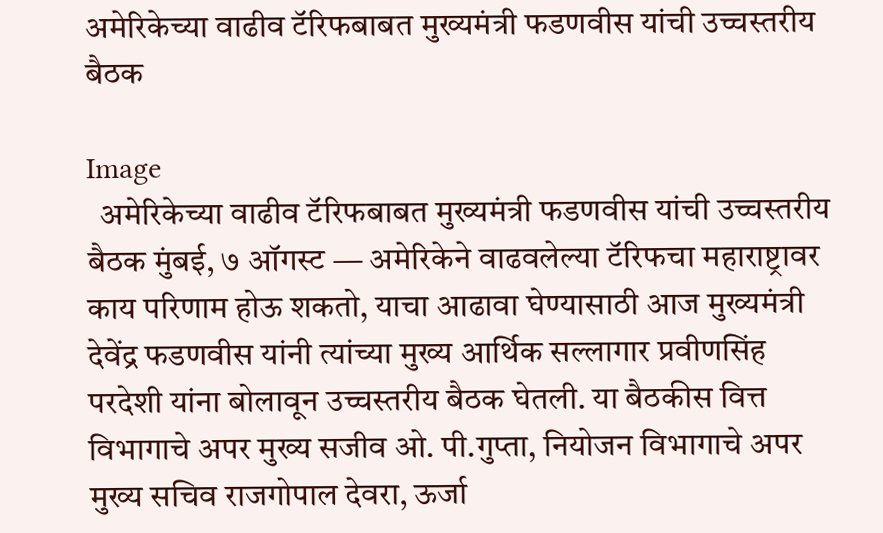अमेरिकेच्या वाढीव टॅरिफबाबत मुख्यमंत्री फडणवीस यांची उच्चस्तरीय बैठक

Image
  अमेरिकेच्या वाढीव टॅरिफबाबत मुख्यमंत्री फडणवीस यांची उच्चस्तरीय बैठक मुंबई, ७ ऑगस्ट — अमेरिकेने वाढवलेल्या टॅरिफचा महाराष्ट्रावर काय परिणाम होऊ शकतो, याचा आढावा घेण्यासाठी आज मुख्यमंत्री देवेंद्र फडणवीस यांनी त्यांच्या मुख्य आर्थिक सल्लागार प्रवीणसिंह परदेशी यांना बोलावून उच्चस्तरीय बैठक घेतली. या बैठकीस वित्त विभागाचे अपर मुख्य सजीव ओ. पी.गुप्ता, नियोजन विभागाचे अपर मुख्य सचिव राजगोपाल देवरा, ऊर्जा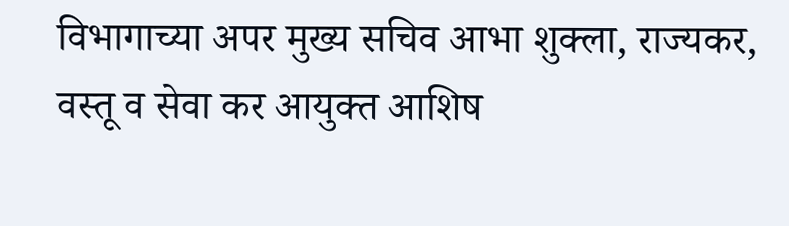विभागाच्या अपर मुख्य सचिव आभा शुक्ला, राज्यकर, वस्तू व सेवा कर आयुक्त आशिष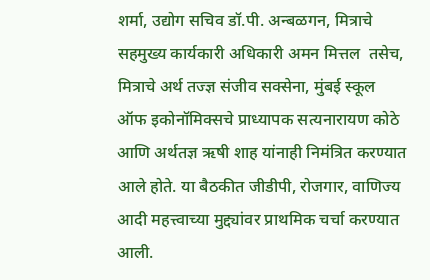शर्मा, उद्योग सचिव डॉ.पी. अन्बळगन, मित्राचे सहमुख्य कार्यकारी अधिकारी अमन मित्तल  तसेच, मित्राचे अर्थ तज्ज्ञ संजीव सक्सेना, मुंबई स्कूल ऑफ इकोनॉमिक्सचे प्राध्यापक सत्यनारायण कोठे आणि अर्थतज्ञ ऋषी शाह यांनाही निमंत्रित करण्यात आले होते. या बैठकीत जीडीपी, रोजगार, वाणिज्य आदी महत्त्वाच्या मुद्द्यांवर प्राथमिक चर्चा करण्यात आली.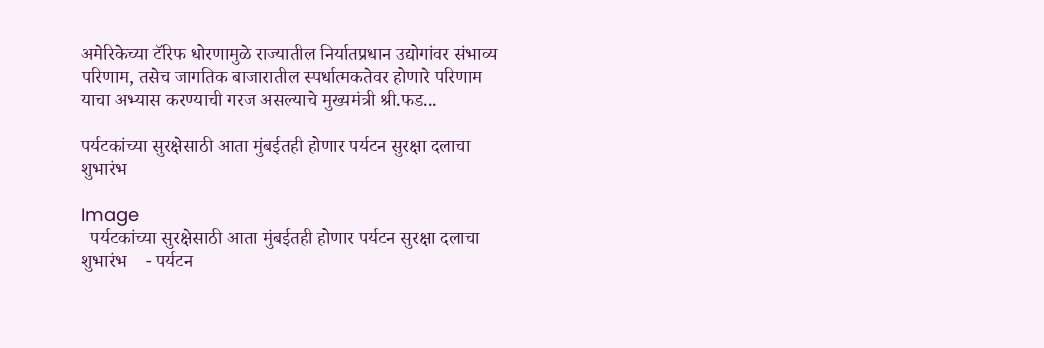अमेरिकेच्या टॅरिफ धोरणामुळे राज्यातील निर्यातप्रधान उद्योगांवर संभाव्य परिणाम, तसेच जागतिक बाजारातील स्पर्धात्मकतेवर होणारे परिणाम याचा अभ्यास करण्याची गरज असल्याचे मुख्यमंत्री श्री.फड...

पर्यटकांच्या सुरक्षेसाठी आता मुंबईतही होणार पर्यटन सुरक्षा दलाचा शुभारंभ

Image
  पर्यटकांच्या सुरक्षेसाठी आता मुंबईतही होणार पर्यटन सुरक्षा दलाचा शुभारंभ    - पर्यटन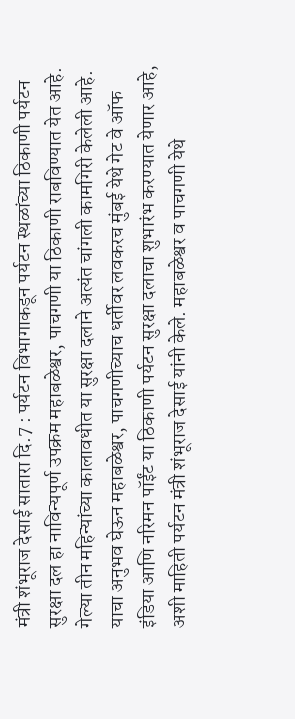मंत्री शंभूराज देसाई सातारा दि.7 : पर्यटन विभागाकडून पर्यटन स्थळांच्या ठिकाणी पर्यटन सुरक्षा दल हा नाविन्यपूर्ण उपक्रम महाबळेश्वर, पाचगणी या ठिकाणी राबविण्यात येत आहे. गेल्या तीन महिन्यांच्या कालावधीत या सुरक्षा दलाने अत्यंत चांगली कामगिरी केलेली आहे. याचा अनुभव घेऊन महाबळेश्वर, पाचगणीच्याच धर्तीवर लवकरच मुंबई येथे गेट वे ऑफ इंडिया आणि नरिमन पॉईंट या ठिकाणी पर्यटन सुरक्षा दलाचा शुभारंभ करण्यात येणार आहे, अशी माहिती पर्यटन मंत्री शंभूराज देसाई यांनी केले. महाबळेश्वर व पाचगणी येथे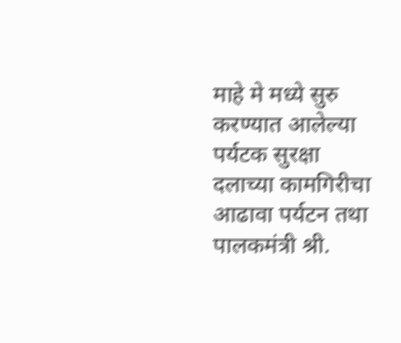माहे मे मध्ये सुरु करण्यात आलेल्या पर्यटक सुरक्षा दलाच्या कामगिरीचा आढावा पर्यटन तथा पालकमंत्री श्री.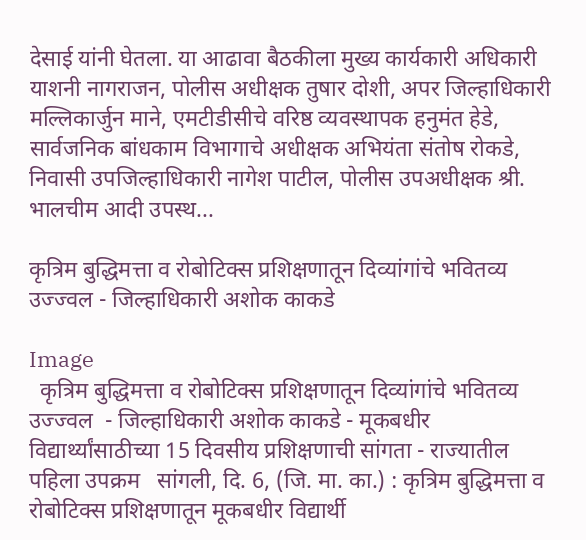देसाई यांनी घेतला. या आढावा बैठकीला मुख्य कार्यकारी अधिकारी याशनी नागराजन, पोलीस अधीक्षक तुषार दोशी, अपर जिल्हाधिकारी मल्लिकार्जुन माने, एमटीडीसीचे वरिष्ठ व्यवस्थापक हनुमंत हेडे, सार्वजनिक बांधकाम विभागाचे अधीक्षक अभियंता संतोष रोकडे, निवासी उपजिल्हाधिकारी नागेश पाटील, पोलीस उपअधीक्षक श्री. भालचीम आदी उपस्थ...

कृत्रिम बुद्धिमत्ता व रोबोटिक्स प्रशिक्षणातून दिव्यांगांचे भवितव्य उज्ज्वल - जिल्हाधिकारी अशोक काकडे

Image
  कृत्रिम बुद्धिमत्ता व रोबोटिक्स प्रशिक्षणातून दिव्यांगांचे भवितव्य उज्ज्वल  - जिल्हाधिकारी अशोक काकडे - मूकबधीर विद्यार्थ्यांसाठीच्या 15 दिवसीय प्रशिक्षणाची सांगता - राज्यातील पहिला उपक्रम   सांगली, दि. 6, (जि. मा. का.) : कृत्रिम बुद्धिमत्ता व रोबोटिक्स प्रशिक्षणातून मूकबधीर विद्यार्थी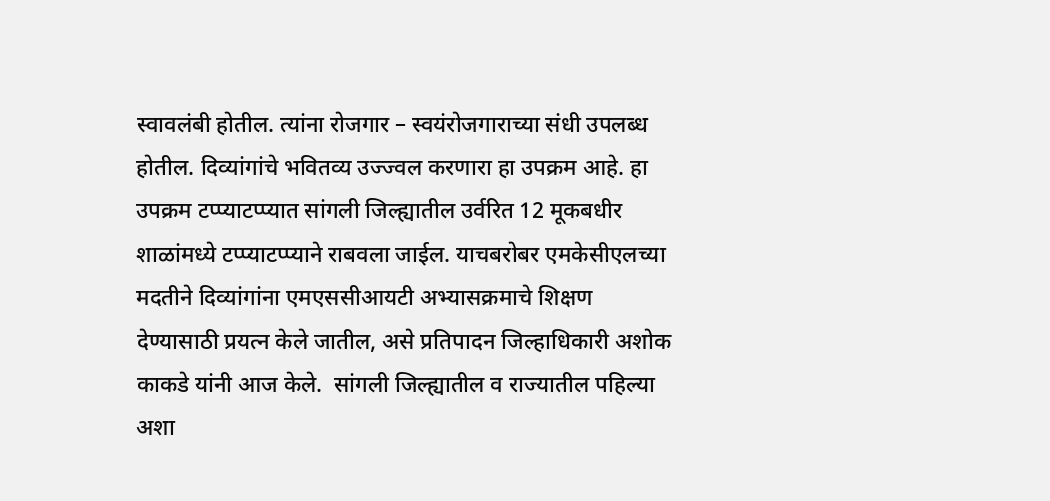स्वावलंबी होतील. त्यांना रोजगार – स्वयंरोजगाराच्या संधी उपलब्ध होतील. दिव्यांगांचे भवितव्य उज्ज्वल करणारा हा उपक्रम आहे. हा उपक्रम टप्प्याटप्प्यात सांगली जिल्ह्यातील उर्वरित 12 मूकबधीर शाळांमध्ये टप्प्याटप्प्याने राबवला जाईल. याचबरोबर एमकेसीएलच्या मदतीने दिव्यांगांना एमएससीआयटी अभ्यासक्रमाचे शिक्षण देण्यासाठी प्रयत्न केले जातील, असे प्रतिपादन जिल्हाधिकारी अशोक काकडे यांनी आज केले.  सांगली जिल्ह्यातील व राज्यातील पहिल्या अशा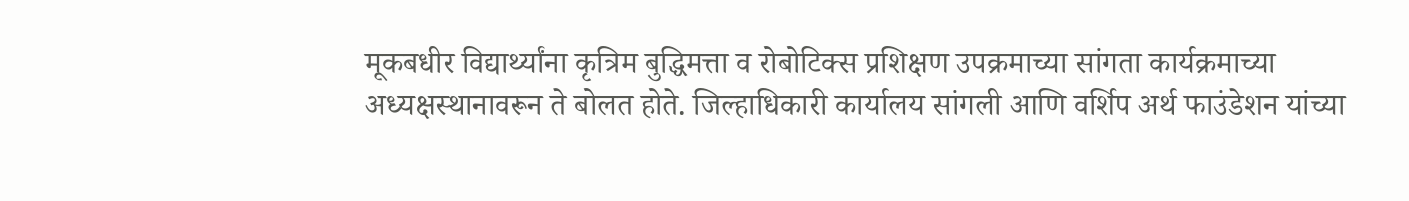मूकबधीर विद्यार्थ्यांना कृत्रिम बुद्धिमत्ता व रोबोटिक्स प्रशिक्षण उपक्रमाच्या सांगता कार्यक्रमाच्या अध्यक्षस्थानावरून ते बोलत होते. जिल्हाधिकारी कार्यालय सांगली आणि वर्शिप अर्थ फाउंडेशन यांच्या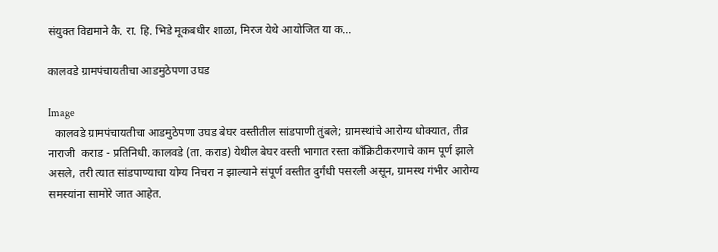संयुक्त विद्यमाने कै. रा. हि. भिडे मूकबधीर शाळा, मिरज येथे आयोजित या क...

कालवडे ग्रामपंचायतीचा आडमुठेपणा उघड

Image
  कालवडे ग्रामपंचायतीचा आडमुठेपणा उघड बेघर वस्तीतील सांडपाणी तुंबले; ग्रामस्थांचे आरोग्य धोक्यात, तीव्र नाराजी  कराड - प्रतिनिधी. कालवडे (ता. कराड) येथील बेघर वस्ती भागात रस्ता कॉंक्रिटीकरणाचे काम पूर्ण झाले असले, तरी त्यात सांडपाण्याचा योग्य निचरा न झाल्याने संपूर्ण वस्तीत दुर्गंधी पसरली असून, ग्रामस्थ गंभीर आरोग्य समस्यांना सामोरे जात आहेत.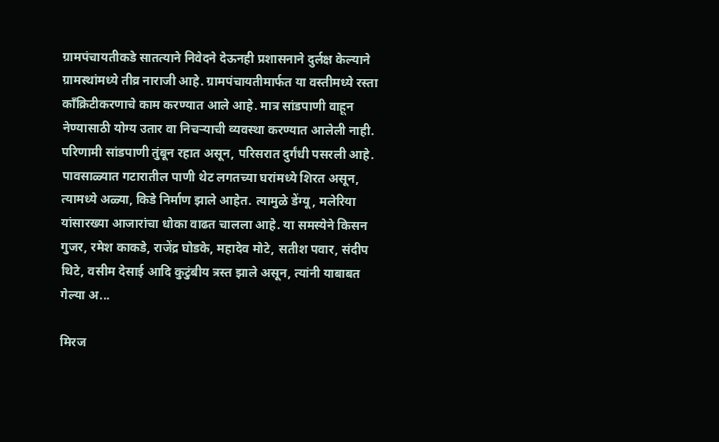ग्रामपंचायतीकडे सातत्याने निवेदने देऊनही प्रशासनाने दुर्लक्ष केल्याने ग्रामस्थांमध्ये तीव्र नाराजी आहे. ग्रामपंचायतीमार्फत या वस्तीमध्ये रस्ता कॉंक्रिटीकरणाचे काम करण्यात आले आहे. मात्र सांडपाणी वाहून नेण्यासाठी योग्य उतार वा निचऱ्याची व्यवस्था करण्यात आलेली नाही. परिणामी सांडपाणी तुंबून रहात असून, परिसरात दुर्गंधी पसरली आहे. पावसाळ्यात गटारातील पाणी थेट लगतच्या घरांमध्ये शिरत असून, त्यामध्ये अळ्या, किडे निर्माण झाले आहेत. त्यामुळे डेंग्यू, मलेरिया यांसारख्या आजारांचा धोका वाढत चालला आहे. या समस्येने किसन गुजर, रमेश काकडे, राजेंद्र घोडके, महादेव मोटे, सतीश पवार, संदीप थिटे, वसीम देसाई आदि कुटुंबीय त्रस्त झाले असून, त्यांनी याबाबत गेल्या अ...

मिरज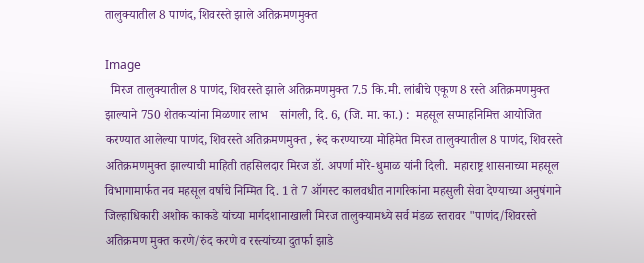तालुक्यातील 8 पाणंद, शिवरस्ते झाले अतिक्रमणमुक्त

Image
  मिरज तालुक्यातील 8 पाणंद, शिवरस्ते झाले अतिक्रमणमुक्त 7.5 कि.मी. लांबीचे एकूण 8 रस्ते अतिक्रमणमुक्त झाल्याने 750 शेतकऱ्यांना मिळणार लाभ    सांगली, दि. 6, (जि. मा. का.) :  महसूल सप्माहनिमित्त आयोजित करण्यात आलेल्या पाणंद, शिवरस्ते अतिक्रमणमुक्त , रूंद करण्याच्या मोहिमेत मिरज तालुक्यातील 8 पाणंद, शिवरस्ते अतिक्रमणमुक्त झाल्याची माहिती तहसिलदार मिरज डॉ. अपर्णा मोरे-धुमाळ यांनी दिली.  महाराष्ट्र शासनाच्या महसूल विभागामार्फत नव महसूल वर्षाचे निम्मित दि. 1 ते 7 ऑगस्ट कालवधीत नागरिकांना महसुली सेवा देण्याच्या अनुषंगाने जिल्हाधिकारी अशोक काकडे यांच्या मार्गदशानाखाली मिरज तालुक्यामध्ये सर्व मंडळ स्तरावर "पाणंद/शिवरस्ते अतिक्रमण मुक्त करणे/रुंद करणे व रस्त्यांच्या दुतर्फा झाडे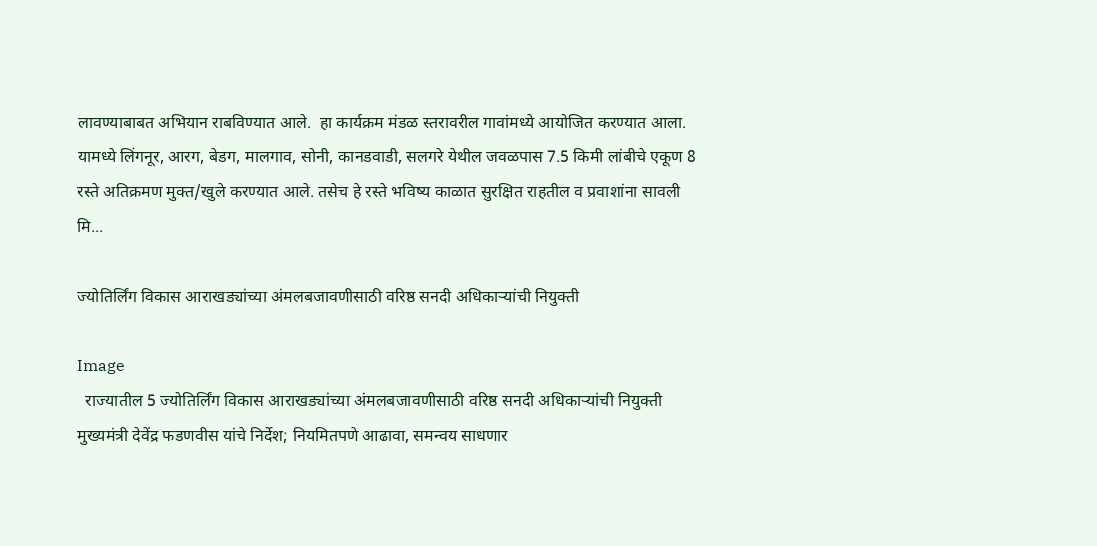लावण्याबाबत अभियान राबविण्यात आले.  हा कार्यक्रम मंडळ स्तरावरील गावांमध्ये आयोजित करण्यात आला. यामध्ये लिंगनूर, आरग, बेडग, मालगाव, सोनी, कानडवाडी, सलगरे येथील जवळपास 7.5 किमी लांबीचे एकूण 8 रस्ते अतिक्रमण मुक्त/खुले करण्यात आले. तसेच हे रस्ते भविष्य काळात सुरक्षित राहतील व प्रवाशांना सावली मि...

ज्योतिर्लिंग विकास आराखड्यांच्या अंमलबजावणीसाठी वरिष्ठ सनदी अधिकाऱ्यांची नियुक्ती

Image
  राज्यातील 5 ज्योतिर्लिंग विकास आराखड्यांच्या अंमलबजावणीसाठी वरिष्ठ सनदी अधिकाऱ्यांची नियुक्ती मुख्यमंत्री देवेंद्र फडणवीस यांचे निर्देश; नियमितपणे आढावा, समन्वय साधणार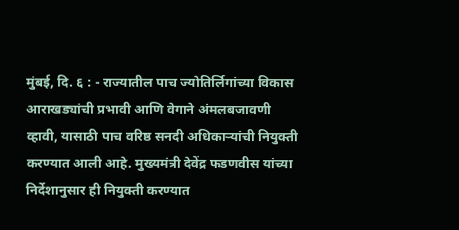मुंबई, दि. ६ : - राज्यातील पाच ज्योतिर्लिगांच्या विकास आराखड्यांची प्रभावी आणि वेगाने अंमलबजावणी व्हावी, यासाठी पाच वरिष्ठ सनदी अधिकाऱ्यांची नियुक्ती करण्यात आली आहे. मुख्यमंत्री देवेंद्र फडणवीस यांच्या निर्देशानुसार ही नियुक्ती करण्यात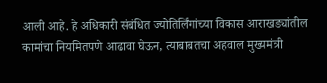आली आहे. हे अधिकारी संबंधित ज्योतिर्लिंगांच्या विकास आराखड्यांतील कामांचा नियमितपणे आढावा घेऊन, त्याबाबतचा अहवाल मुख्यमंत्री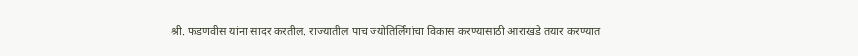श्री. फडणवीस यांना सादर करतील. राज्यातील पाच ज्योतिर्लिंगांचा विकास करण्यासाठी आराखडे तयार करण्यात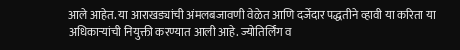आले आहेत. या आराखड्यांची अंमलबजावणी वेळेत आणि दर्जेदार पद्धतीने व्हावी या करिता या अधिकाऱ्यांची नियुक्ती करण्यात आली आहे. ज्योतिर्लिंग व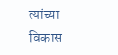त्यांच्या विकास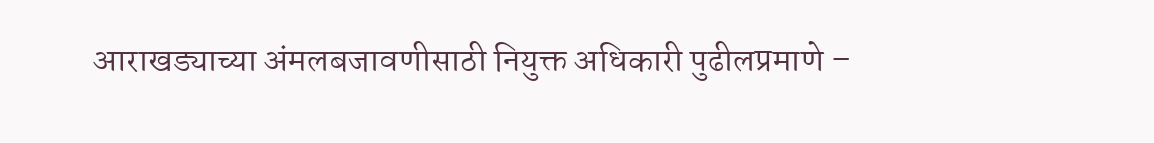आराखड्याच्या अंमलबजावणीसाठी नियुक्त अधिकारी पुढीलप्रमाणे –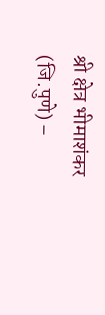श्री क्षेत्र भीमाशंकर (जि.पुणे) –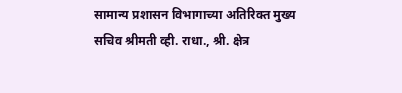सामान्य प्रशासन विभागाच्या अतिरिक्त मुख्य सचिव श्रीमती व्ही. राधा., श्री. क्षेत्र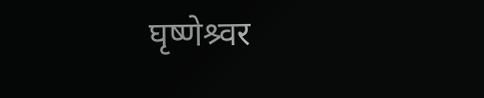घृष्णेश्र्वर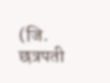(जि. छत्रपती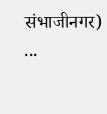संभाजीनगर) ...